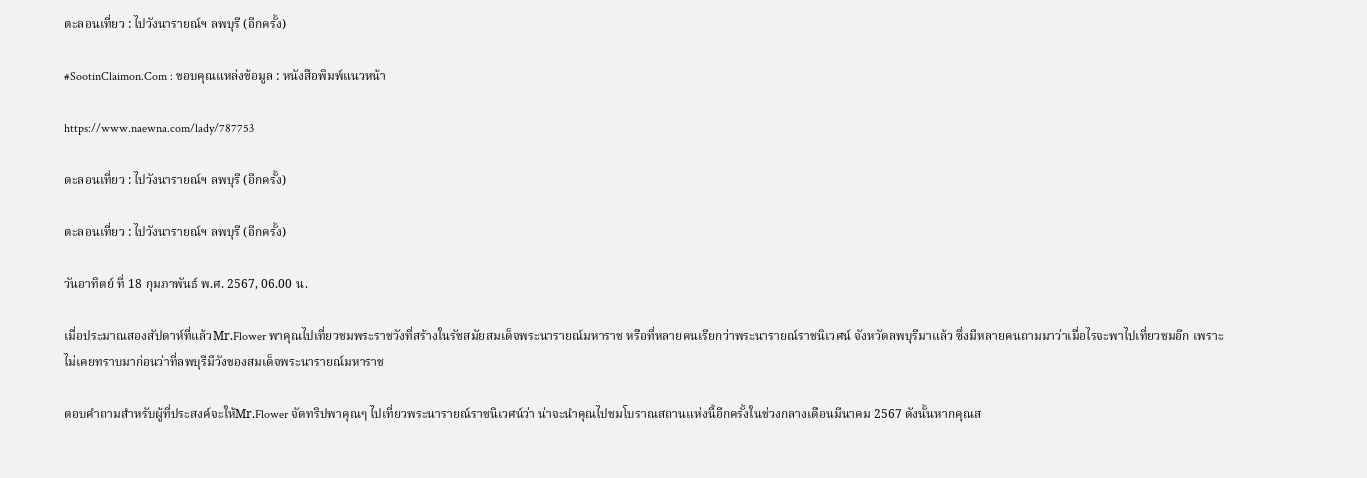ตะลอนเที่ยว : ไปวังนารายณ์ฯ ลพบุรี (อีกครั้ง)

#SootinClaimon.Com : ขอบคุณแหล่งข้อมูล : หนังสือพิมพ์แนวหน้า

https://www.naewna.com/lady/787753

ตะลอนเที่ยว : ไปวังนารายณ์ฯ ลพบุรี (อีกครั้ง)

ตะลอนเที่ยว : ไปวังนารายณ์ฯ ลพบุรี (อีกครั้ง)

วันอาทิตย์ ที่ 18 กุมภาพันธ์ พ.ศ. 2567, 06.00 น.

เมื่อประมาณสองสัปดาห์ที่แล้วMr.Flower พาคุณไปเที่ยวชมพระราชวังที่สร้างในรัชสมัยสมเด็จพระนารายณ์มหาราช หรือที่หลายคนเรียกว่าพระนารายณ์ราชนิเวศน์ จังหวัดลพบุรีมาแล้ว ซึ่งมีหลายคนถามมาว่าเมื่อไรจะพาไปเที่ยวชมอีก เพราะไม่เคยทราบมาก่อนว่าที่ลพบุรีมีวังของสมเด็จพระนารายณ์มหาราช

ตอบคำถามสำหรับผู้ที่ประสงค์จะให้Mr.Flower จัดทริปพาคุณๆ ไปเที่ยวพระนารายณ์ราชนิเวศน์ว่า น่าจะนำคุณไปชมโบราณสถานแห่งนี้อีกครั้งในช่วงกลางเดือนมีนาคม 2567 ดังนั้นหากคุณส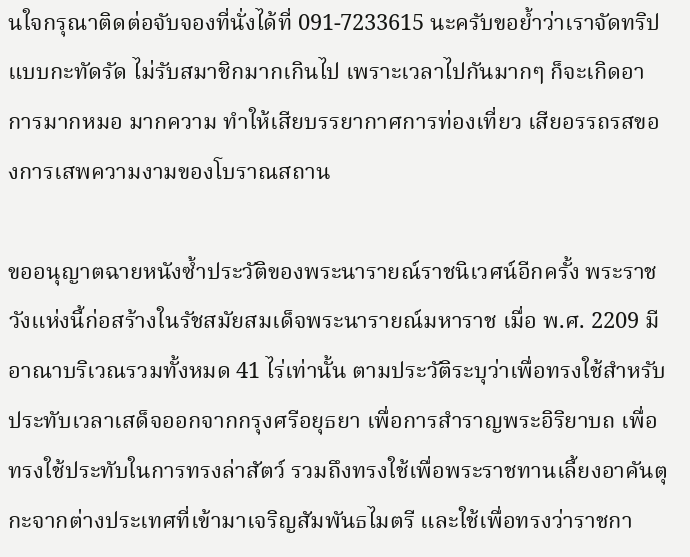นใจกรุณาติดต่อจับจองที่นั่งได้ที่ 091-7233615 นะครับขอย้ำว่าเราจัดทริปแบบกะทัดรัด ไม่รับสมาชิกมากเกินไป เพราะเวลาไปกันมากๆ ก็จะเกิดอาการมากหมอ มากความ ทำให้เสียบรรยากาศการท่องเที่ยว เสียอรรถรสของการเสพความงามของโบราณสถาน

ขออนุญาตฉายหนังซ้ำประวัติของพระนารายณ์ราชนิเวศน์อีกครั้ง พระราชวังแห่งนี้ก่อสร้างในรัชสมัยสมเด็จพระนารายณ์มหาราช เมื่อ พ.ศ. 2209 มีอาณาบริเวณรวมทั้งหมด 41 ไร่เท่านั้น ตามประวัติระบุว่าเพื่อทรงใช้สำหรับประทับเวลาเสด็จออกจากกรุงศรีอยุธยา เพื่อการสำราญพระอิริยาบถ เพื่อทรงใช้ประทับในการทรงล่าสัตว์ รวมถึงทรงใช้เพื่อพระราชทานเลี้ยงอาคันตุกะจากต่างประเทศที่เข้ามาเจริญสัมพันธไมตรี และใช้เพื่อทรงว่าราชกา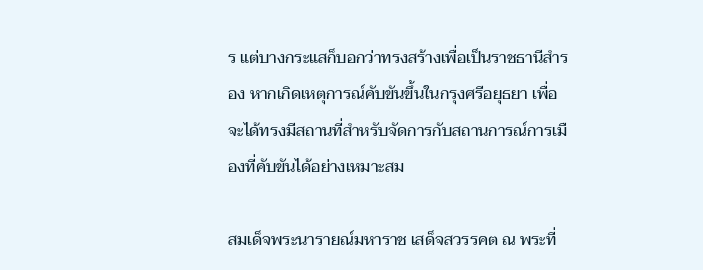ร แต่บางกระแสก็บอกว่าทรงสร้างเพื่อเป็นราชธานีสำรอง หากเกิดเหตุการณ์คับขันขึ้นในกรุงศรีอยุธยา เพื่อจะได้ทรงมีสถานที่สำหรับจัดการกับสถานการณ์การเมืองที่คับขันได้อย่างเหมาะสม

สมเด็จพระนารายณ์มหาราช เสด็จสวรรคต ณ พระที่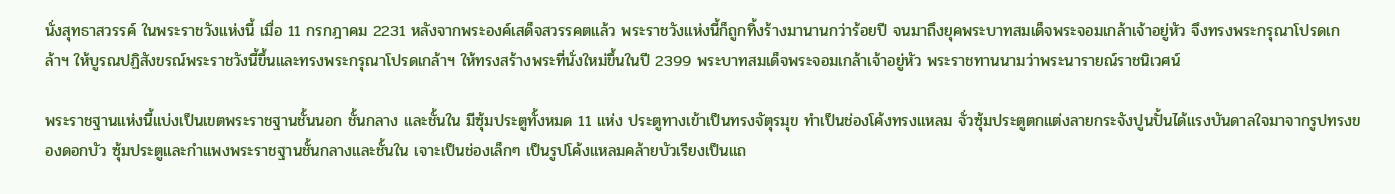นั่งสุทธาสวรรค์ ในพระราชวังแห่งนี้ เมื่อ 11 กรกฎาคม 2231 หลังจากพระองค์เสด็จสวรรคตแล้ว พระราชวังแห่งนี้ก็ถูกทิ้งร้างมานานกว่าร้อยปี จนมาถึงยุคพระบาทสมเด็จพระจอมเกล้าเจ้าอยู่หัว จึงทรงพระกรุณาโปรดเกล้าฯ ให้บูรณปฏิสังขรณ์พระราชวังนี้ขึ้นและทรงพระกรุณาโปรดเกล้าฯ ให้ทรงสร้างพระที่นั่งใหม่ขึ้นในปี 2399 พระบาทสมเด็จพระจอมเกล้าเจ้าอยู่หัว พระราชทานนามว่าพระนารายณ์ราชนิเวศน์

พระราชฐานแห่งนี้แบ่งเป็นเขตพระราชฐานชั้นนอก ชั้นกลาง และชั้นใน มีซุ้มประตูทั้งหมด 11 แห่ง ประตูทางเข้าเป็นทรงจัตุรมุข ทำเป็นช่องโค้งทรงแหลม จั่วซุ้มประตูตกแต่งลายกระจังปูนปั้นได้แรงบันดาลใจมาจากรูปทรงของดอกบัว ซุ้มประตูและกำแพงพระราชฐานชั้นกลางและชั้นใน เจาะเป็นช่องเล็กๆ เป็นรูปโค้งแหลมคล้ายบัวเรียงเป็นแถ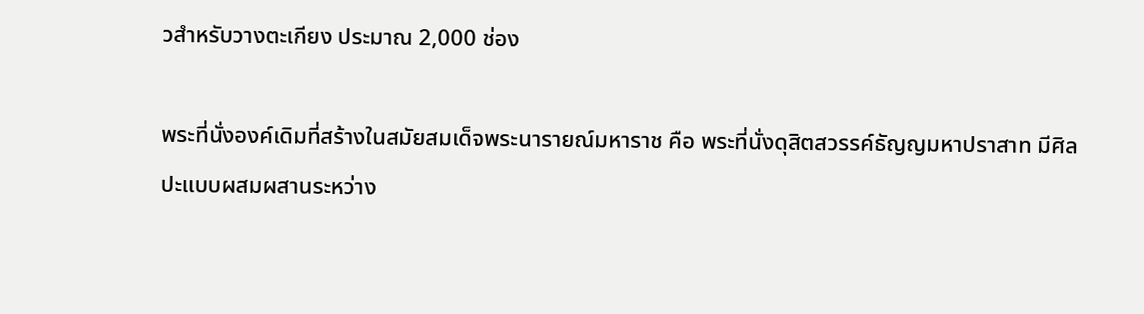วสำหรับวางตะเกียง ประมาณ 2,000 ช่อง

พระที่นั่งองค์เดิมที่สร้างในสมัยสมเด็จพระนารายณ์มหาราช คือ พระที่นั่งดุสิตสวรรค์ธัญญมหาปราสาท มีศิลปะแบบผสมผสานระหว่าง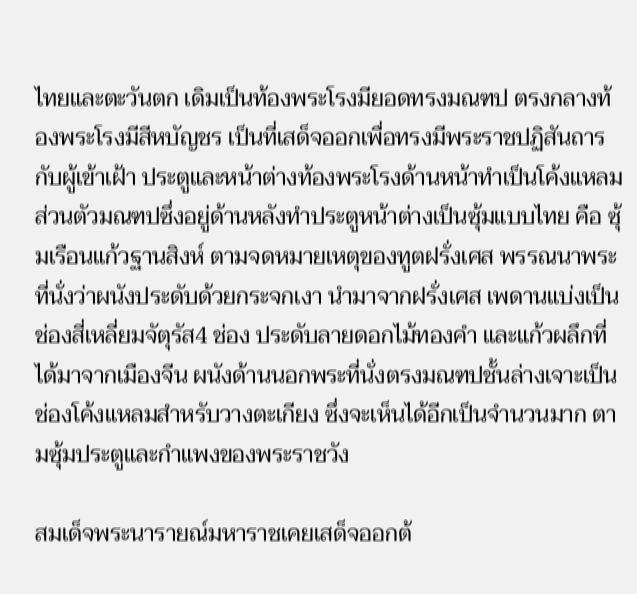ไทยและตะวันตก เดิมเป็นท้องพระโรงมียอดทรงมณฑป ตรงกลางท้องพระโรงมีสีหบัญชร เป็นที่เสด็จออกเพื่อทรงมีพระราชปฏิสันถารกับผู้เข้าเฝ้า ประตูและหน้าต่างท้องพระโรงด้านหน้าทำเป็นโค้งแหลม ส่วนตัวมณฑปซึ่งอยู่ด้านหลังทำประตูหน้าต่างเป็นซุ้มแบบไทย คือ ซุ้มเรือนแก้วฐานสิงห์ ตามจดหมายเหตุของทูตฝรั่งเศส พรรณนาพระที่นั่งว่าผนังประดับด้วยกระจกเงา นำมาจากฝรั่งเศส เพดานแบ่งเป็นช่องสี่เหลี่ยมจัตุรัส4 ช่อง ประดับลายดอกไม้ทองคำ และแก้วผลึกที่ได้มาจากเมืองจีน ผนังด้านนอกพระที่นั่งตรงมณฑปชั้นล่างเจาะเป็นช่องโค้งแหลมสำหรับวางตะเกียง ซึ่งจะเห็นได้อีกเป็นจำนวนมาก ตามซุ้มประตูและกำแพงของพระราชวัง

สมเด็จพระนารายณ์มหาราชเคยเสด็จออกต้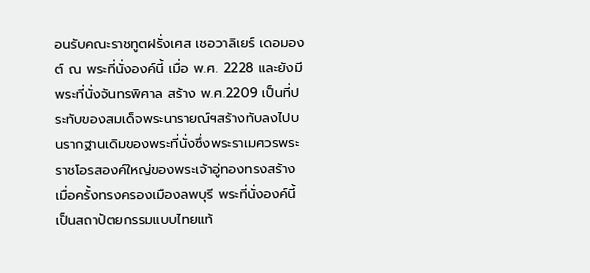อนรับคณะราชทูตฝรั่งเศส เชอวาลิเยร์ เดอมองต์ ณ พระที่นั่งองค์นี้ เมื่อ พ.ศ. 2228 และยังมีพระที่นั่งจันทรพิศาล สร้าง พ.ศ.2209 เป็นที่ประทับของสมเด็จพระนารายณ์ฯสร้างทับลงไปบนรากฐานเดิมของพระที่นั่งซึ่งพระราเมศวรพระราชโอรสองค์ใหญ่ของพระเจ้าอู่ทองทรงสร้างเมื่อครั้งทรงครองเมืองลพบุรี พระที่นั่งองค์นี้เป็นสถาปัตยกรรมแบบไทยแท้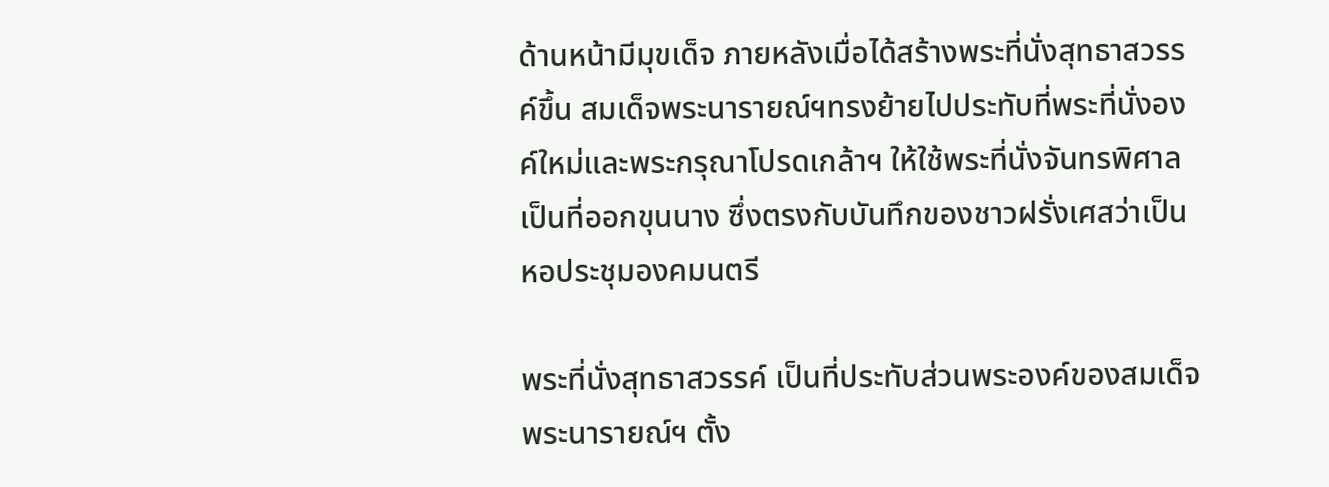ด้านหน้ามีมุขเด็จ ภายหลังเมื่อได้สร้างพระที่นั่งสุทธาสวรรค์ขึ้น สมเด็จพระนารายณ์ฯทรงย้ายไปประทับที่พระที่นั่งองค์ใหม่และพระกรุณาโปรดเกล้าฯ ให้ใช้พระที่นั่งจันทรพิศาลเป็นที่ออกขุนนาง ซึ่งตรงกับบันทึกของชาวฝรั่งเศสว่าเป็นหอประชุมองคมนตรี

พระที่นั่งสุทธาสวรรค์ เป็นที่ประทับส่วนพระองค์ของสมเด็จพระนารายณ์ฯ ตั้ง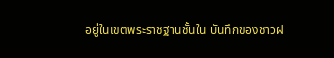อยู่ในเขตพระราชฐานชั้นใน บันทึกของชาวฝ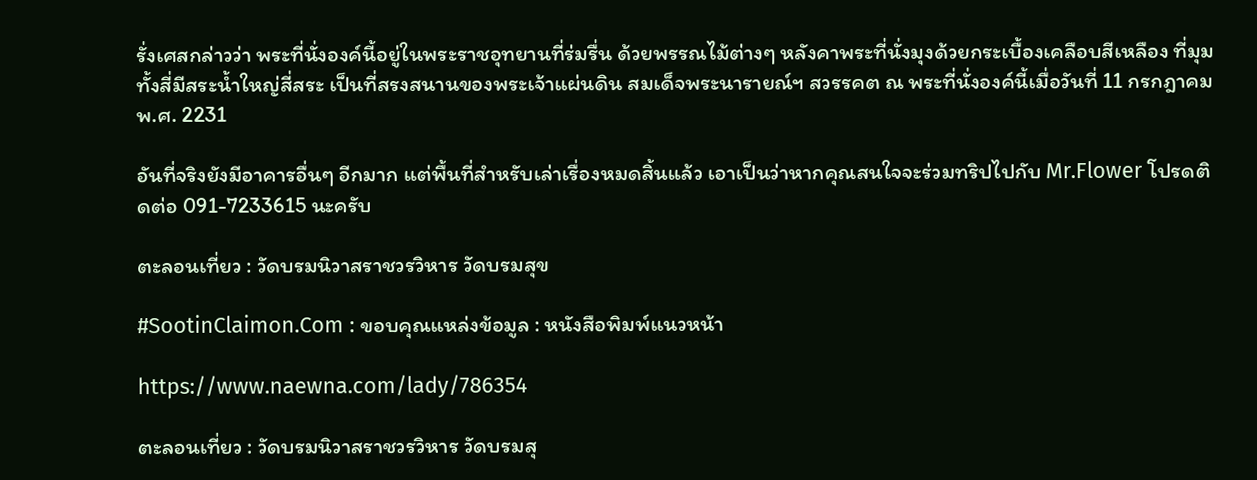รั่งเศสกล่าวว่า พระที่นั่งองค์นี้อยู่ในพระราชอุทยานที่ร่มรื่น ด้วยพรรณไม้ต่างๆ หลังคาพระที่นั่งมุงด้วยกระเบื้องเคลือบสีเหลือง ที่มุมทั้งสี่มีสระน้ำใหญ่สี่สระ เป็นที่สรงสนานของพระเจ้าแผ่นดิน สมเด็จพระนารายณ์ฯ สวรรคต ณ พระที่นั่งองค์นี้เมื่อวันที่ 11 กรกฎาคมพ.ศ. 2231

อันที่จริงยังมีอาคารอื่นๆ อีกมาก แต่พื้นที่สำหรับเล่าเรื่องหมดสิ้นแล้ว เอาเป็นว่าหากคุณสนใจจะร่วมทริปไปกับ Mr.Flower โปรดติดต่อ 091-7233615 นะครับ

ตะลอนเที่ยว : วัดบรมนิวาสราชวรวิหาร วัดบรมสุข

#SootinClaimon.Com : ขอบคุณแหล่งข้อมูล : หนังสือพิมพ์แนวหน้า

https://www.naewna.com/lady/786354

ตะลอนเที่ยว : วัดบรมนิวาสราชวรวิหาร วัดบรมสุ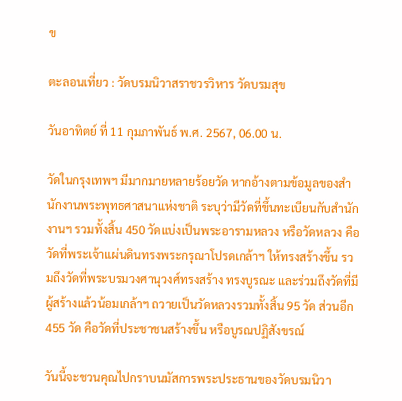ข

ตะลอนเที่ยว : วัดบรมนิวาสราชวรวิหาร วัดบรมสุข

วันอาทิตย์ ที่ 11 กุมภาพันธ์ พ.ศ. 2567, 06.00 น.

วัดในกรุงเทพฯ มีมากมายหลายร้อยวัด หากอ้างตามข้อมูลของสำนักงานพระพุทธศาสนาแห่งชาติ ระบุว่ามีวัดที่ขึ้นทะเบียนกับสำนักงานฯ รวมทั้งสิ้น 450 วัดแบ่งเป็นพระอารามหลวง หรือวัดหลวง คือวัดที่พระเจ้าแผ่นดินทรงพระกรุณาโปรดเกล้าฯ ให้ทรงสร้างขึ้น รวมถึงวัดที่พระบรมวงศานุวงศ์ทรงสร้าง ทรงบูรณะ และร่วมถึงวัดที่มีผู้สร้างแล้วน้อมเกล้าฯ ถวายเป็นวัดหลวงรวมทั้งสิ้น 95 วัด ส่วนอีก 455 วัด คือวัดที่ประชาชนสร้างขึ้น หรือบูรณปฏิสังขรณ์

วันนี้จะชวนคุณไปกราบนมัสการพระประธานของวัดบรมนิวา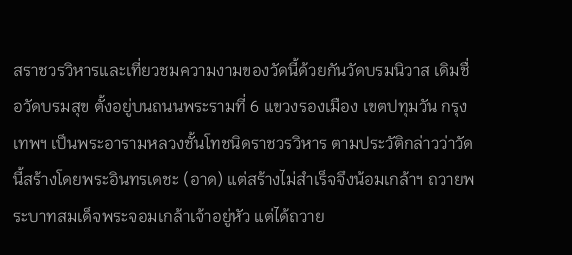สราชวรวิหารและเที่ยวชมความงามของวัดนี้ด้วยกันวัดบรมนิวาส เดิมชื่อวัดบรมสุข ตั้งอยู่บนถนนพระรามที่ 6 แขวงรองเมือง เขตปทุมวัน กรุงเทพฯ เป็นพระอารามหลวงชั้นโทชนิดราชวรวิหาร ตามประวัติกล่าวว่าวัดนี้สร้างโดยพระอินทรเดชะ (อาด) แต่สร้างไม่สำเร็จจึงน้อมเกล้าฯ ถวายพระบาทสมเด็จพระจอมเกล้าเจ้าอยู่หัว แต่ได้ถวาย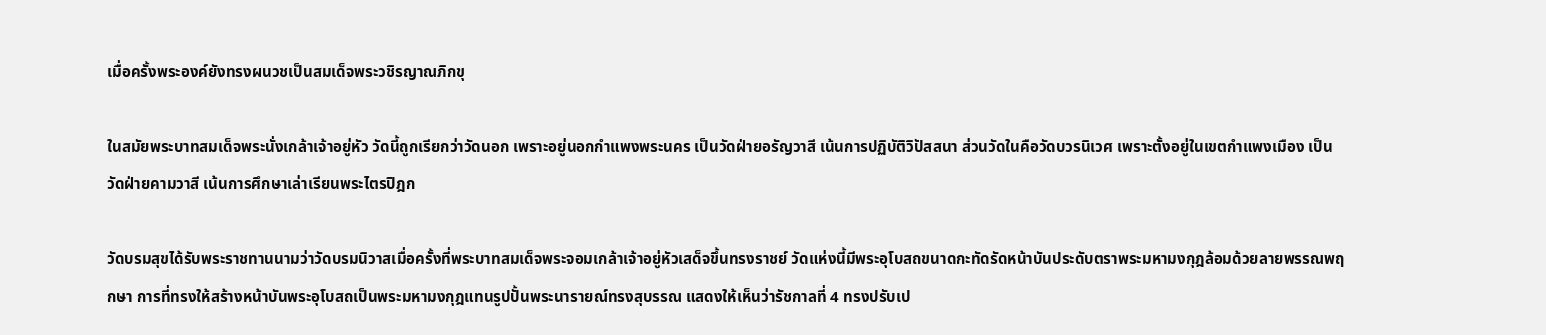เมื่อครั้งพระองค์ยังทรงผนวชเป็นสมเด็จพระวชิรญาณภิกขุ

ในสมัยพระบาทสมเด็จพระนั่งเกล้าเจ้าอยู่หัว วัดนี้ถูกเรียกว่าวัดนอก เพราะอยู่นอกกำแพงพระนคร เป็นวัดฝ่ายอรัญวาสี เน้นการปฏิบัติวิปัสสนา ส่วนวัดในคือวัดบวรนิเวศ เพราะตั้งอยู่ในเขตกำแพงเมือง เป็นวัดฝ่ายคามวาสี เน้นการศึกษาเล่าเรียนพระไตรปิฎก

วัดบรมสุขได้รับพระราชทานนามว่าวัดบรมนิวาสเมื่อครั้งที่พระบาทสมเด็จพระจอมเกล้าเจ้าอยู่หัวเสด็จขึ้นทรงราชย์ วัดแห่งนี้มีพระอุโบสถขนาดกะทัดรัดหน้าบันประดับตราพระมหามงกุฎล้อมด้วยลายพรรณพฤกษา การที่ทรงให้สร้างหน้าบันพระอุโบสถเป็นพระมหามงกุฎแทนรูปปั้นพระนารายณ์ทรงสุบรรณ แสดงให้เห็นว่ารัชกาลที่ 4 ทรงปรับเป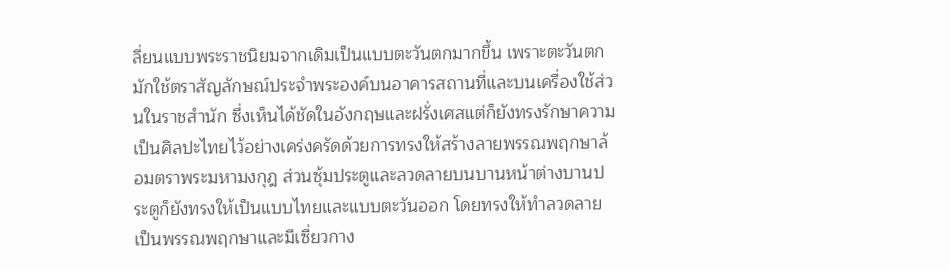ลี่ยนแบบพระราชนิยมจากเดิมเป็นแบบตะวันตกมากขึ้น เพราะตะวันตกมักใช้ตราสัญลักษณ์ประจำพระองค์บนอาคารสถานที่และบนเครื่องใช้ส่วนในราชสำนัก ซึ่งเห็นได้ชัดในอังกฤษและฝรั่งเศสแต่ก็ยังทรงรักษาความเป็นศิลปะไทยไว้อย่างเคร่งครัดด้วยการทรงให้สร้างลายพรรณพฤกษาล้อมตราพระมหามงกุฎ ส่วนซุ้มประตูและลวดลายบนบานหน้าต่างบานประตูก็ยังทรงให้เป็นแบบไทยและแบบตะวันออก โดยทรงให้ทำลวดลายเป็นพรรณพฤกษาและมีเซี่ยวกาง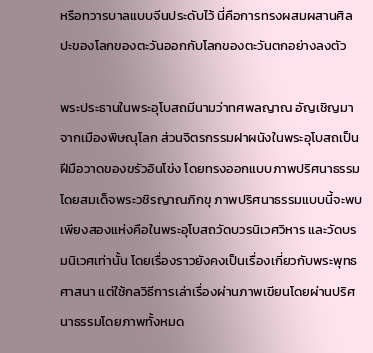หรือทวารบาลแบบจีนประดับไว้ นี่คือการทรงผสมผสานศิลปะของโลกของตะวันออกกับโลกของตะวันตกอย่างลงตัว

พระประธานในพระอุโบสถมีนามว่าทศพลญาณ อัญเชิญมาจากเมืองพิษณุโลก ส่วนจิตรกรรมฝาผนังในพระอุโบสถเป็นฝีมือวาดของขรัวอินโข่ง โดยทรงออกแบบภาพปริศนาธรรมโดยสมเด็จพระวชิรญาณภิกขุ ภาพปริศนาธรรมแบบนี้จะพบเพียงสองแห่งคือในพระอุโบสถวัดบวรนิเวศวิหาร และวัดบรมนิเวศเท่านั้น โดยเรื่องราวยังคงเป็นเรื่องเกี่ยวกับพระพุทธศาสนา แต่ใช้กลวิธีการเล่าเรื่องผ่านภาพเขียนโดยผ่านปริศนาธรรมโดยภาพทั้งหมด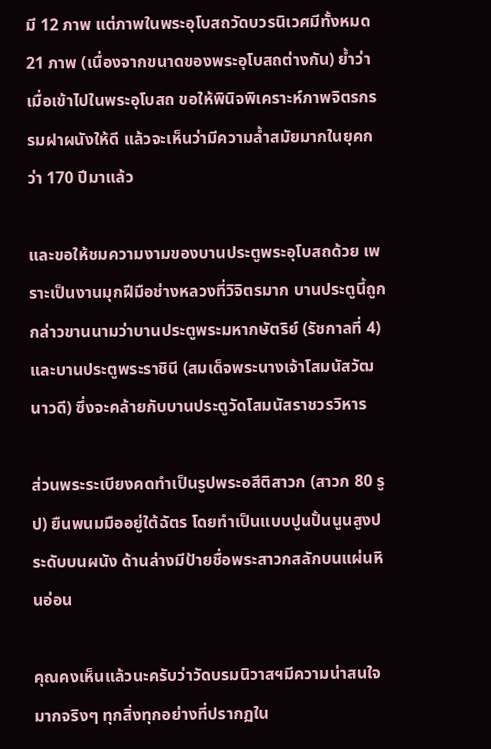มี 12 ภาพ แต่ภาพในพระอุโบสถวัดบวรนิเวศมีทั้งหมด 21 ภาพ (เนื่องจากขนาดของพระอุโบสถต่างกัน) ย้ำว่าเมื่อเข้าไปในพระอุโบสถ ขอให้พินิจพิเคราะห์ภาพจิตรกรรมฝาผนังให้ดี แล้วจะเห็นว่ามีความล้ำสมัยมากในยุคกว่า 170 ปีมาแล้ว

และขอให้ชมความงามของบานประตูพระอุโบสถด้วย เพราะเป็นงานมุกฝีมือช่างหลวงที่วิจิตรมาก บานประตูนี้ถูกกล่าวขานนามว่าบานประตูพระมหากษัตริย์ (รัชกาลที่ 4) และบานประตูพระราชินี (สมเด็จพระนางเจ้าโสมนัสวัฒนาวดี) ซึ่งจะคล้ายกับบานประตูวัดโสมนัสราชวรวิหาร

ส่วนพระระเบียงคดทำเป็นรูปพระอสีติสาวก (สาวก 80 รูป) ยืนพนมมืออยู่ใต้ฉัตร โดยทำเป็นแบบปูนปั้นนูนสูงประดับบนผนัง ด้านล่างมีป้ายชื่อพระสาวกสลักบนแผ่นหินอ่อน

คุณคงเห็นแล้วนะครับว่าวัดบรมนิวาสฯมีความน่าสนใจมากจริงๆ ทุกสิ่งทุกอย่างที่ปรากฏใน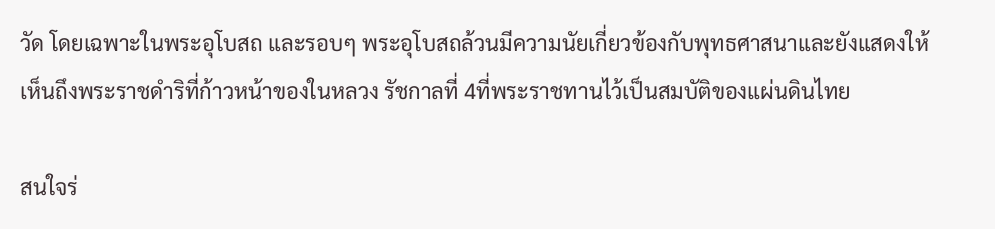วัด โดยเฉพาะในพระอุโบสถ และรอบๆ พระอุโบสถล้วนมีความนัยเกี่ยวข้องกับพุทธศาสนาและยังแสดงให้เห็นถึงพระราชดำริที่ก้าวหน้าของในหลวง รัชกาลที่ 4ที่พระราชทานไว้เป็นสมบัติของแผ่นดินไทย

สนใจร่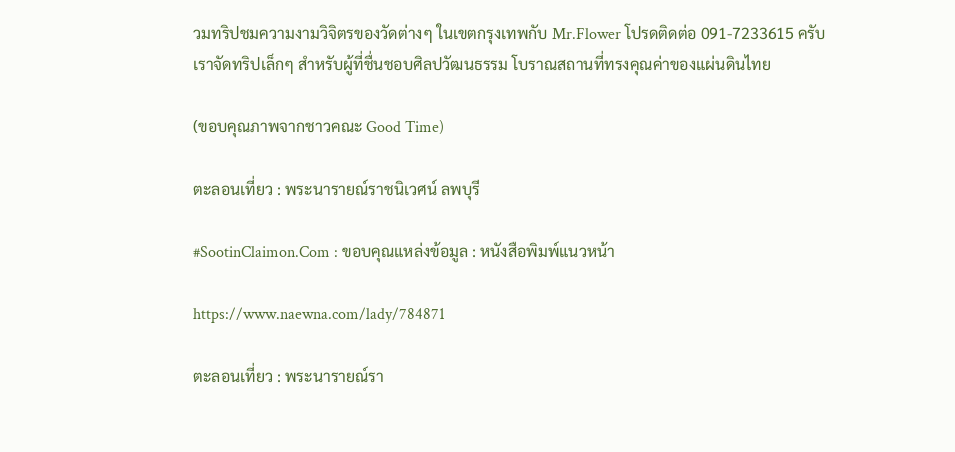วมทริปชมความงามวิจิตรของวัดต่างๆ ในเขตกรุงเทพกับ Mr.Flower โปรดติดต่อ 091-7233615 ครับ เราจัดทริปเล็กๆ สำหรับผู้ที่ชื่นชอบศิลปวัฒนธรรม โบราณสถานที่ทรงคุณค่าของแผ่นดินไทย

(ขอบคุณภาพจากชาวคณะ Good Time)

ตะลอนเที่ยว : พระนารายณ์ราชนิเวศน์ ลพบุรี

#SootinClaimon.Com : ขอบคุณแหล่งข้อมูล : หนังสือพิมพ์แนวหน้า

https://www.naewna.com/lady/784871

ตะลอนเที่ยว : พระนารายณ์รา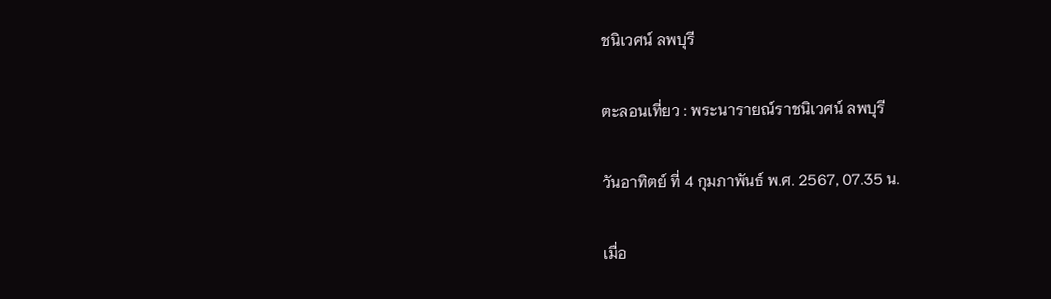ชนิเวศน์ ลพบุรี

ตะลอนเที่ยว : พระนารายณ์ราชนิเวศน์ ลพบุรี

วันอาทิตย์ ที่ 4 กุมภาพันธ์ พ.ศ. 2567, 07.35 น.

เมื่อ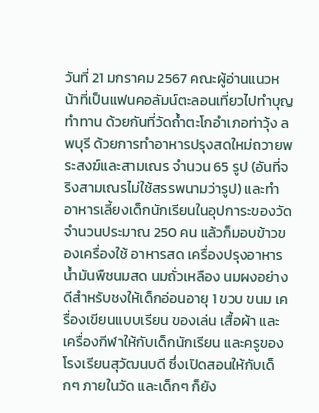วันที่ 21 มกราคม 2567 คณะผู้อ่านแนวหน้าที่เป็นแฟนคอลัมน์ตะลอนเที่ยวไปทำบุญ ทำทาน ด้วยกันที่วัดถ้ำตะโกอำเภอท่าวุ้ง ลพบุรี ด้วยการทำอาหารปรุงสดใหม่ถวายพระสงฆ์และสามเณร จำนวน 65 รูป (อันที่จริงสามเณรไม่ใช้สรรพนามว่ารูป) และทำอาหารเลี้ยงเด็กนักเรียนในอุปการะของวัดจำนวนประมาณ 250 คน แล้วก็มอบข้าวของเครื่องใช้ อาหารสด เครื่องปรุงอาหาร น้ำมันพืชนมสด นมถั่วเหลือง นมผงอย่างดีสำหรับชงให้เด็กอ่อนอายุ 1 ขวบ ขนม เครื่องเขียนแบบเรียน ของเล่น เสื้อผ้า และเครื่องกีฬาให้กับเด็กนักเรียน และครูของโรงเรียนสุวัฒนบดี ซึ่งเปิดสอนให้กับเด็กๆ ภายในวัด และเด็กๆ ก็ยัง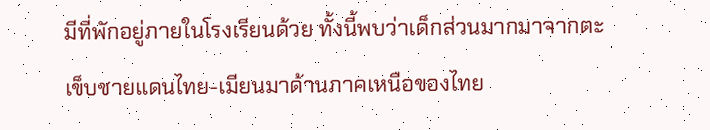มีที่พักอยู่ภายในโรงเรียนด้วย ทั้งนี้พบว่าเด็กส่วนมากมาจากตะเข็บชายแดนไทย-เมียนมาด้านภาคเหนือของไทย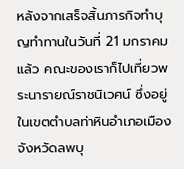หลังจากเสร็จสิ้นภารกิจทำบุญทำทานในวันที่ 21 มกราคมแล้ว คณะของเราก็ไปเที่ยวพระนารายณ์ราชนิเวศน์ ซึ่งอยู่ในเขตตำบลท่าหินอำเภอเมือง จังหวัดลพบุ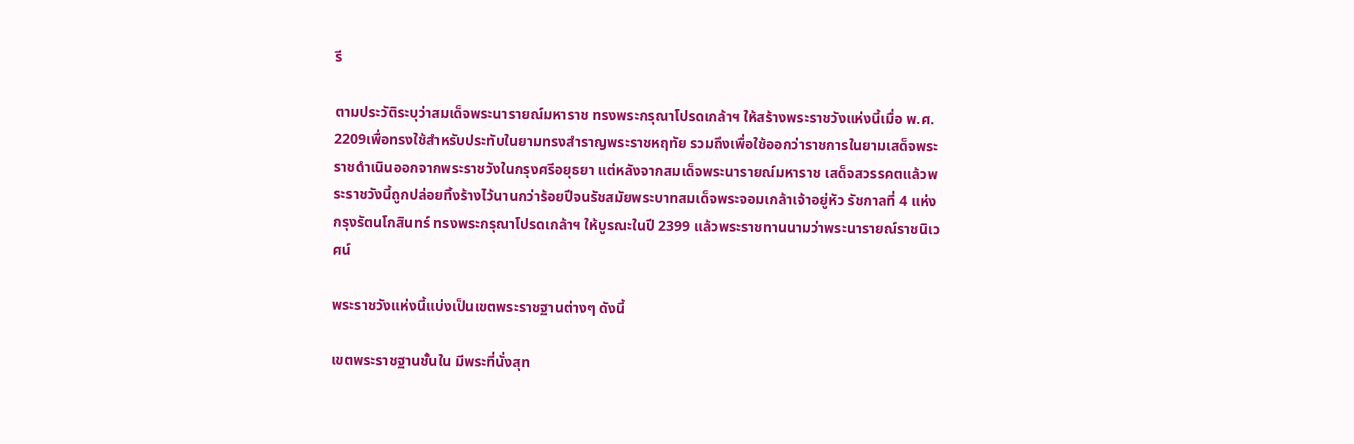รี

ตามประวัติระบุว่าสมเด็จพระนารายณ์มหาราช ทรงพระกรุณาโปรดเกล้าฯ ให้สร้างพระราชวังแห่งนี้เมื่อ พ.ศ. 2209เพื่อทรงใช้สำหรับประทับในยามทรงสำราญพระราชหฤทัย รวมถึงเพื่อใช้ออกว่าราชการในยามเสด็จพระราชดำเนินออกจากพระราชวังในกรุงศรีอยุธยา แต่หลังจากสมเด็จพระนารายณ์มหาราช เสด็จสวรรคตแล้วพระราชวังนี้ถูกปล่อยทิ้งร้างไว้นานกว่าร้อยปีจนรัชสมัยพระบาทสมเด็จพระจอมเกล้าเจ้าอยู่หัว รัชกาลที่ 4 แห่งกรุงรัตนโกสินทร์ ทรงพระกรุณาโปรดเกล้าฯ ให้บูรณะในปี 2399 แล้วพระราชทานนามว่าพระนารายณ์ราชนิเวศน์

พระราชวังแห่งนี้แบ่งเป็นเขตพระราชฐานต่างๆ ดังนี้

เขตพระราชฐานชั้นใน มีพระที่นั่งสุท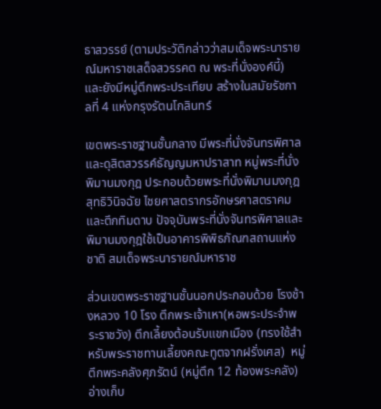ธาสวรรย์ (ตามประวัติกล่าวว่าสมเด็จพระนารายณ์มหาราชเสด็จสวรรคต ณ พระที่นั่งองค์นี้) และยังมีหมู่ตึกพระประเทียบ สร้างในสมัยรัชกาลที่ 4 แห่งกรุงรัตนโกสินทร์

เขตพระราชฐานชั้นกลาง มีพระที่นั่งจันทรพิศาล และดุสิตสวรรค์ธัญญมหาปราสาท หมู่พระที่นั่งพิมานมงกุฎ ประกอบด้วยพระที่นั่งพิมานมงกุฎ สุทธิวินิจฉัย ไชยศาสตรากรอักษรศาสตราคม และตึกทิมดาบ ปัจจุบันพระที่นั่งจันทรพิศาลและพิมานมงกุฎใช้เป็นอาคารพิพิธภัณฑสถานแห่งชาติ สมเด็จพระนารายณ์มหาราช

ส่วนเขตพระราชฐานชั้นนอกประกอบด้วย โรงช้างหลวง 10 โรง ตึกพระเจ้าเหา(หอพระประจำพระราชวัง) ตึกเลี้ยงต้อนรับแขกเมือง (ทรงใช้สำหรับพระราชทานเลี้ยงคณะทูตจากฝรั่งเศส)  หมู่ตึกพระคลังศุภรัตน์ (หมู่ตึก 12 ท้องพระคลัง) อ่างเก็บ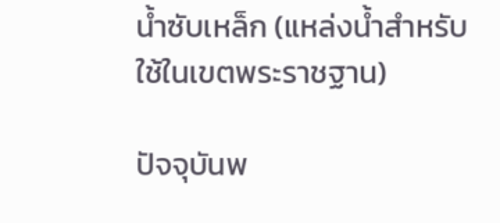น้ำซับเหล็ก (แหล่งน้ำสำหรับใช้ในเขตพระราชฐาน)

ปัจจุบันพ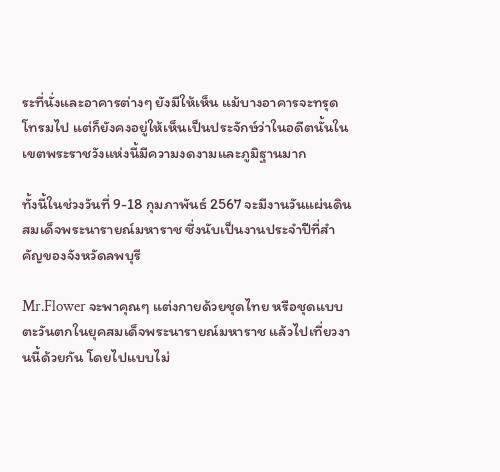ระที่นั่งและอาคารต่างๆ ยังมีให้เห็น แม้บางอาคารจะทรุดโทรมไป แต่ก็ยังคงอยู่ให้เห็นเป็นประจักษ์ว่าในอดีตนั้นในเขตพระราชวังแห่งนี้มีความงดงามและภูมิฐานมาก

ทั้งนี้ในช่วงวันที่ 9-18 กุมภาพันธ์ 2567 จะมีงานวันแผ่นดินสมเด็จพระนารายณ์มหาราช ซึ่งนับเป็นงานประจำปีที่สำคัญของจังหวัดลพบุรี

Mr.Flower จะพาคุณๆ แต่งกายด้วยชุดไทย หรือชุดแบบตะวันตกในยุคสมเด็จพระนารายณ์มหาราช แล้วไปเที่ยวงานนี้ด้วยกัน โดยไปแบบไม่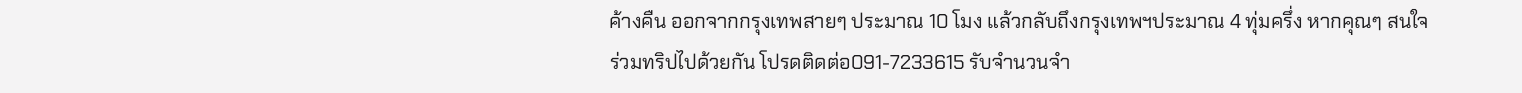ค้างคืน ออกจากกรุงเทพสายๆ ประมาณ 10 โมง แล้วกลับถึงกรุงเทพฯประมาณ 4 ทุ่มครึ่ง หากคุณๆ สนใจร่วมทริปไปด้วยกัน โปรดติดต่อ091-7233615 รับจำนวนจำ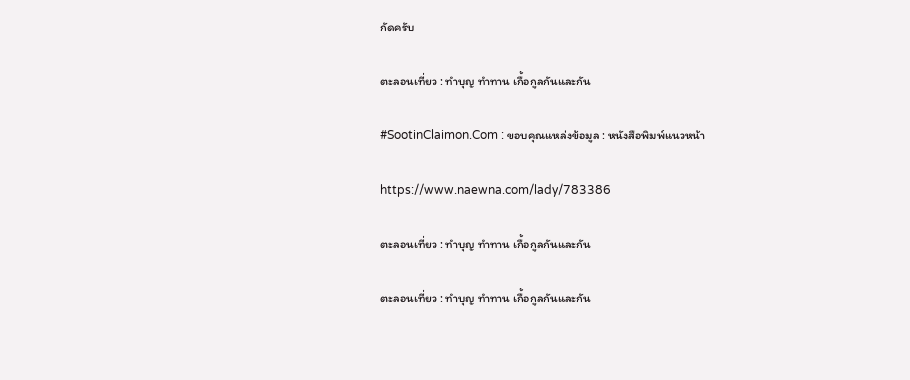กัดครับ

ตะลอนเที่ยว : ทำบุญ ทำทาน เกื้อกูลกันและกัน

#SootinClaimon.Com : ขอบคุณแหล่งข้อมูล : หนังสือพิมพ์แนวหน้า

https://www.naewna.com/lady/783386

ตะลอนเที่ยว : ทำบุญ ทำทาน เกื้อกูลกันและกัน

ตะลอนเที่ยว : ทำบุญ ทำทาน เกื้อกูลกันและกัน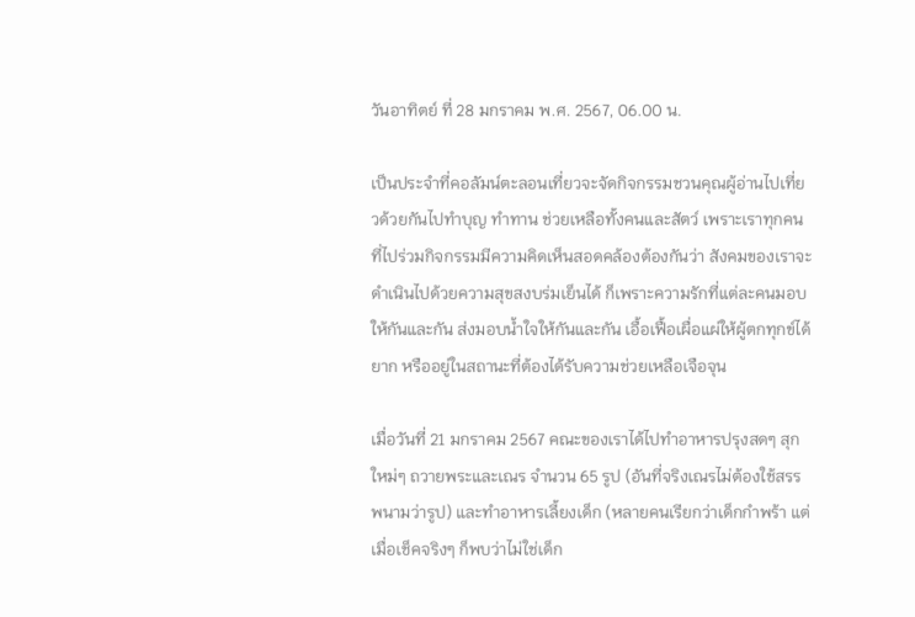วันอาทิตย์ ที่ 28 มกราคม พ.ศ. 2567, 06.00 น.

เป็นประจำที่คอลัมน์ตะลอนเที่ยวจะจัดกิจกรรมชวนคุณผู้อ่านไปเที่ยวด้วยกันไปทำบุญ ทำทาน ช่วยเหลือทั้งคนและสัตว์ เพราะเราทุกคนที่ไปร่วมกิจกรรมมีความคิดเห็นสอดคล้องต้องกันว่า สังคมของเราจะดำเนินไปด้วยความสุขสงบร่มเย็นได้ ก็เพราะความรักที่แต่ละคนมอบให้กันและกัน ส่งมอบน้ำใจให้กันและกัน เอื้อเฟื้อเผื่อแผ่ให้ผู้ตกทุกข์ได้ยาก หรืออยู่ในสถานะที่ต้องได้รับความช่วยเหลือเจือจุน

เมื่อวันที่ 21 มกราคม 2567 คณะของเราได้ไปทำอาหารปรุงสดๆ สุกใหม่ๆ ถวายพระและเณร จำนวน 65 รูป (อันที่จริงเณรไม่ต้องใช้สรรพนามว่ารูป) และทำอาหารเลี้ยงเด็ก (หลายคนเรียกว่าเด็กกำพร้า แต่เมื่อเช็คจริงๆ ก็พบว่าไม่ใช่เด็ก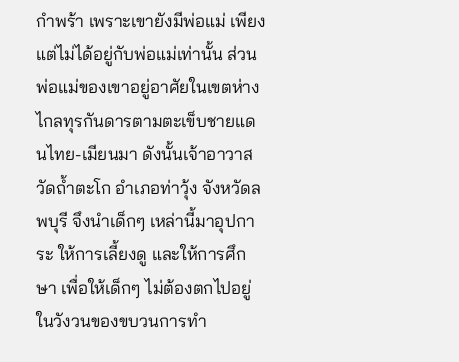กำพร้า เพราะเขายังมีพ่อแม่ เพียงแต่ไม่ได้อยู่กับพ่อแม่เท่านั้น ส่วนพ่อแม่ของเขาอยู่อาศัยในเขตห่างไกลทุรกันดารตามตะเข็บชายแดนไทย-เมียนมา ดังนั้นเจ้าอาวาสวัดถ้ำตะโก อำเภอท่าวุ้ง จังหวัดลพบุรี จึงนำเด็กๆ เหล่านี้มาอุปการะ ให้การเลี้ยงดู และให้การศึกษา เพื่อให้เด็กๆ ไม่ต้องตกไปอยู่ในวังวนของขบวนการทำ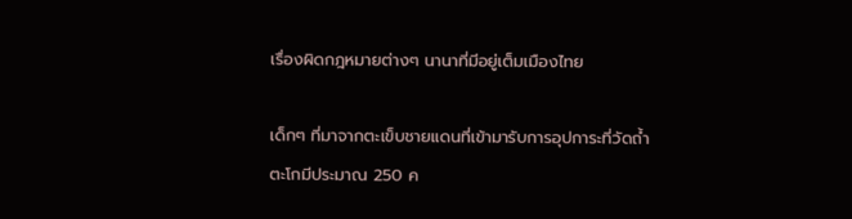เรื่องผิดกฎหมายต่างๆ นานาที่มีอยู่เต็มเมืองไทย

เด็กๆ ที่มาจากตะเข็บชายแดนที่เข้ามารับการอุปการะที่วัดถ้ำตะโกมีประมาณ 250 ค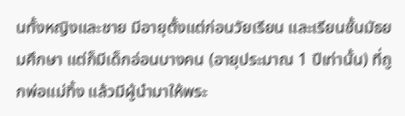นทั้งหญิงและชาย มีอายุตั้งแต่ก่อนวัยเรียน และเรียนชั้นมัธยมศึกษา แต่ก็มีเด็กอ่อนบางคน (อายุประมาณ 1 ปีเท่านั้น) ที่ถูกพ่อแม่ทิ้ง แล้วมีผู้นำมาให้พระ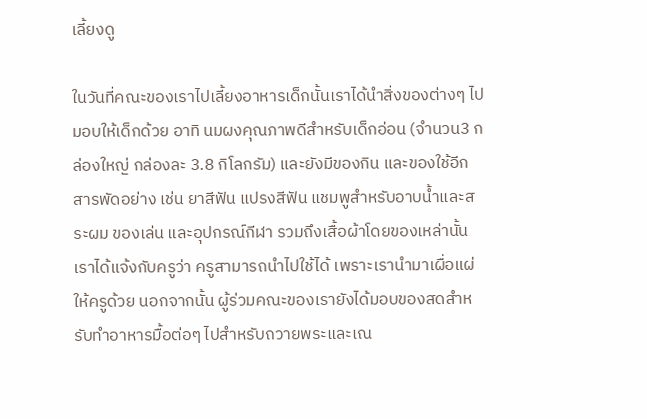เลี้ยงดู

ในวันที่คณะของเราไปเลี้ยงอาหารเด็กนั้นเราได้นำสิ่งของต่างๆ ไปมอบให้เด็กด้วย อาทิ นมผงคุณภาพดีสำหรับเด็กอ่อน (จำนวน3 กล่องใหญ่ กล่องละ 3.8 กิโลกรัม) และยังมีของกิน และของใช้อีกสารพัดอย่าง เช่น ยาสีฟัน แปรงสีฟัน แชมพูสำหรับอาบน้ำและสระผม ของเล่น และอุปกรณ์กีฬา รวมถึงเสื้อผ้าโดยของเหล่านั้นเราได้แจ้งกับครูว่า ครูสามารถนำไปใช้ได้ เพราะเรานำมาเผื่อแผ่ให้ครูด้วย นอกจากนั้น ผู้ร่วมคณะของเรายังได้มอบของสดสำหรับทำอาหารมื้อต่อๆ ไปสำหรับถวายพระและเณ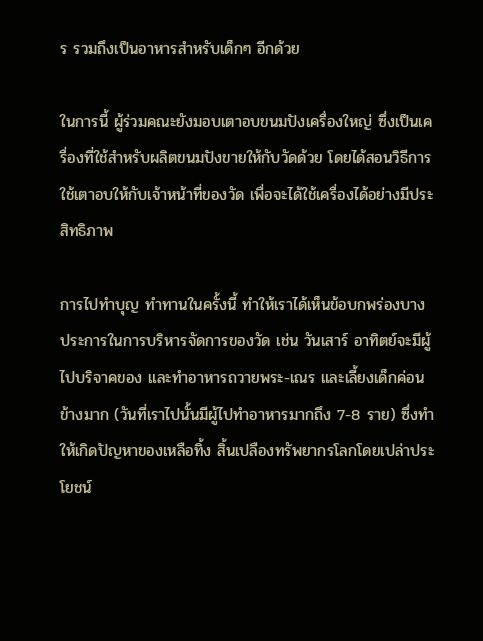ร รวมถึงเป็นอาหารสำหรับเด็กๆ อีกด้วย

ในการนี้ ผู้ร่วมคณะยังมอบเตาอบขนมปังเครื่องใหญ่ ซึ่งเป็นเครื่องที่ใช้สำหรับผลิตขนมปังขายให้กับวัดด้วย โดยได้สอนวิธีการใช้เตาอบให้กับเจ้าหน้าที่ของวัด เพื่อจะได้ใช้เครื่องได้อย่างมีประสิทธิภาพ

การไปทำบุญ ทำทานในครั้งนี้ ทำให้เราได้เห็นข้อบกพร่องบางประการในการบริหารจัดการของวัด เช่น วันเสาร์ อาทิตย์จะมีผู้ไปบริจาคของ และทำอาหารถวายพระ-เณร และเลี้ยงเด็กค่อนข้างมาก (วันที่เราไปนั้นมีผู้ไปทำอาหารมากถึง 7-8 ราย) ซึ่งทำให้เกิดปัญหาของเหลือทิ้ง สิ้นเปลืองทรัพยากรโลกโดยเปล่าประโยชน์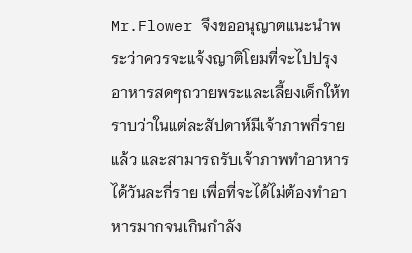Mr.Flower จึงขออนุญาตแนะนำพระว่าควรจะแจ้งญาติโยมที่จะไปปรุงอาหารสดๆถวายพระและเลี้ยงเด็กให้ทราบว่าในแต่ละสัปดาห์มีเจ้าภาพกี่รายแล้ว และสามารถรับเจ้าภาพทำอาหารได้วันละกี่ราย เพื่อที่จะได้ไม่ต้องทำอาหารมากจนเกินกำลัง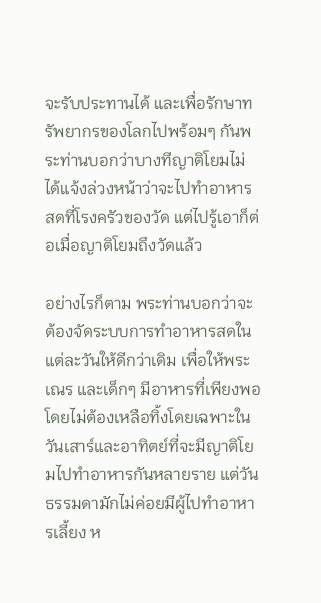จะรับประทานได้ และเพื่อรักษาทรัพยากรของโลกไปพร้อมๆ กันพระท่านบอกว่าบางทีญาติโยมไม่ได้แจ้งล่วงหน้าว่าจะไปทำอาหารสดที่โรงครัวของวัด แต่ไปรู้เอาก็ต่อเมื่อญาติโยมถึงวัดแล้ว

อย่างไรก็ตาม พระท่านบอกว่าจะต้องจัดระบบการทำอาหารสดในแต่ละวันให้ดีกว่าเดิม เพื่อให้พระ เณร และเด็กๆ มีอาหารที่เพียงพอ โดยไม่ต้องเหลือทิ้งโดยเฉพาะในวันเสาร์และอาทิตย์ที่จะมีญาติโยมไปทำอาหารกันหลายราย แต่วันธรรมดามักไม่ค่อยมีผู้ไปทำอาหารเลี้ยง ห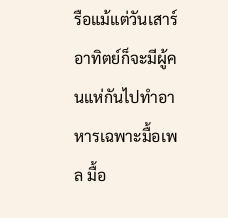รือแม้แต่วันเสาร์ อาทิตย์ก็จะมีผู้คนแห่กันไปทำอาหารเฉพาะมื้อเพล มื้อ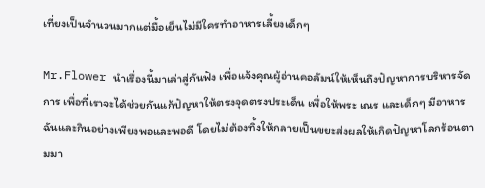เที่ยงเป็นจำนวนมากแต่มื้อเย็นไม่มีใครทำอาหารเลี้ยงเด็กๆ

Mr.Flower นำเรื่องนี้มาเล่าสู่กันฟัง เพื่อแจ้งคุณผู้อ่านคอลัมน์ให้เห็นถึงปัญหาการบริหารจัดการ เพื่อที่เราจะได้ช่วยกันแก้ปัญหาให้ตรงจุดตรงประเด็น เพื่อให้พระ เณร และเด็กๆ มีอาหารฉันและกินอย่างเพียงพอและพอดี โดยไม่ต้องทิ้งให้กลายเป็นขยะส่งผลให้เกิดปัญหาโลกร้อนตามมา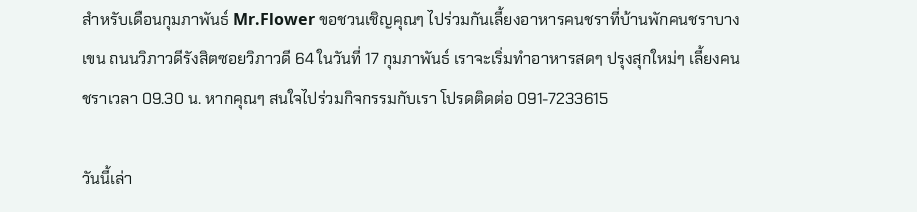สำหรับเดือนกุมภาพันธ์ Mr.Flower ขอชวนเชิญคุณๆ ไปร่วมกันเลี้ยงอาหารคนชราที่บ้านพักคนชราบางเขน ถนนวิภาวดีรังสิตซอยวิภาวดี 64 ในวันที่ 17 กุมภาพันธ์ เราจะเริ่มทำอาหารสดๆ ปรุงสุกใหม่ๆ เลี้ยงคนชราเวลา 09.30 น. หากคุณๆ สนใจไปร่วมกิจกรรมกับเรา โปรดติดต่อ 091-7233615

วันนี้เล่า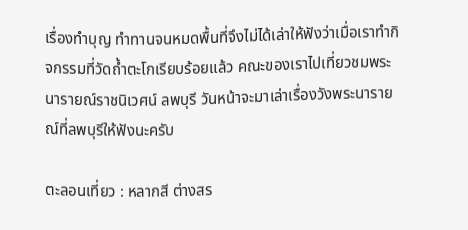เรื่องทำบุญ ทำทานจนหมดพื้นที่จึงไม่ได้เล่าให้ฟังว่าเมื่อเราทำกิจกรรมที่วัดถ้ำตะโกเรียบร้อยแล้ว คณะของเราไปเที่ยวชมพระนารายณ์ราชนิเวศน์ ลพบุรี วันหน้าจะมาเล่าเรื่องวังพระนารายณ์ที่ลพบุรีให้ฟังนะครับ

ตะลอนเที่ยว : หลากสี ต่างสร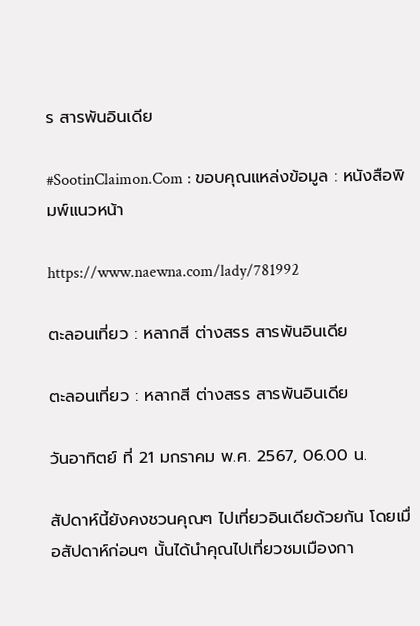ร สารพันอินเดีย

#SootinClaimon.Com : ขอบคุณแหล่งข้อมูล : หนังสือพิมพ์แนวหน้า

https://www.naewna.com/lady/781992

ตะลอนเที่ยว : หลากสี ต่างสรร สารพันอินเดีย

ตะลอนเที่ยว : หลากสี ต่างสรร สารพันอินเดีย

วันอาทิตย์ ที่ 21 มกราคม พ.ศ. 2567, 06.00 น.

สัปดาห์นี้ยังคงชวนคุณๆ ไปเที่ยวอินเดียด้วยกัน โดยเมื่อสัปดาห์ก่อนๆ นั้นได้นำคุณไปเที่ยวชมเมืองกา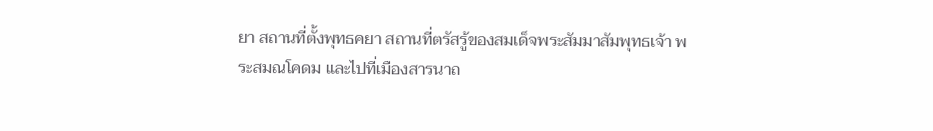ยา สถานที่ตั้งพุทธคยา สถานที่ตรัสรู้ของสมเด็จพระสัมมาสัมพุทธเจ้า พระสมณโคดม และไปที่เมืองสารนาถ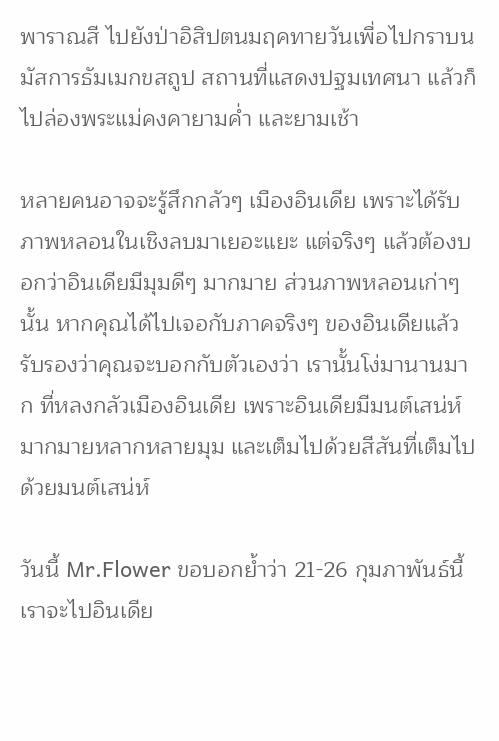พาราณสี ไปยังป่าอิสิปตนมฤคทายวันเพื่อไปกราบนมัสการธัมเมกขสถูป สถานที่แสดงปฐมเทศนา แล้วก็ไปล่องพระแม่คงคายามค่ำ และยามเช้า

หลายคนอาจจะรู้สึกกลัวๆ เมืองอินเดีย เพราะได้รับภาพหลอนในเชิงลบมาเยอะแยะ แต่จริงๆ แล้วต้องบอกว่าอินเดียมีมุมดีๆ มากมาย ส่วนภาพหลอนเก่าๆ นั้น หากคุณได้ไปเจอกับภาคจริงๆ ของอินเดียแล้ว รับรองว่าคุณจะบอกกับตัวเองว่า เรานั้นโง่มานานมาก ที่หลงกลัวเมืองอินเดีย เพราะอินเดียมีมนต์เสน่ห์มากมายหลากหลายมุม และเต็มไปด้วยสีสันที่เต็มไปด้วยมนต์เสน่ห์

วันนี้ Mr.Flower ขอบอกย้ำว่า 21-26 กุมภาพันธ์นี้ เราจะไปอินเดีย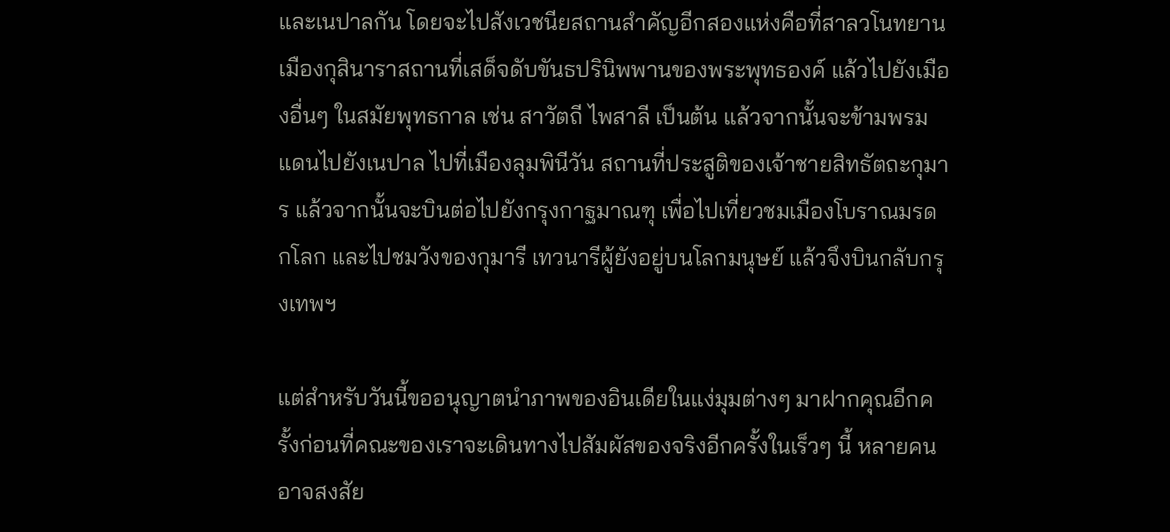และเนปาลกัน โดยจะไปสังเวชนียสถานสำคัญอีกสองแห่งคือที่สาลวโนทยาน เมืองกุสินาราสถานที่เสด็จดับขันธปรินิพพานของพระพุทธองค์ แล้วไปยังเมืองอื่นๆ ในสมัยพุทธกาล เช่น สาวัตถี ไพสาลี เป็นต้น แล้วจากนั้นจะข้ามพรมแดนไปยังเนปาล ไปที่เมืองลุมพินีวัน สถานที่ประสูติของเจ้าชายสิทธัตถะกุมาร แล้วจากนั้นจะบินต่อไปยังกรุงกาฐมาณฑุ เพื่อไปเที่ยวชมเมืองโบราณมรดกโลก และไปชมวังของกุมารี เทวนารีผู้ยังอยู่บนโลกมนุษย์ แล้วจึงบินกลับกรุงเทพฯ

แต่สำหรับวันนี้ขออนุญาตนำภาพของอินเดียในแง่มุมต่างๆ มาฝากคุณอีกครั้งก่อนที่คณะของเราจะเดินทางไปสัมผัสของจริงอีกครั้งในเร็วๆ นี้ หลายคนอาจสงสัย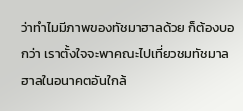ว่าทำไมมีภาพของทัชมาฮาลด้วย ก็ต้องบอกว่า เราตั้งใจจะพาคณะไปเที่ยวชมทัชมาลฮาลในอนาคตอันใกล้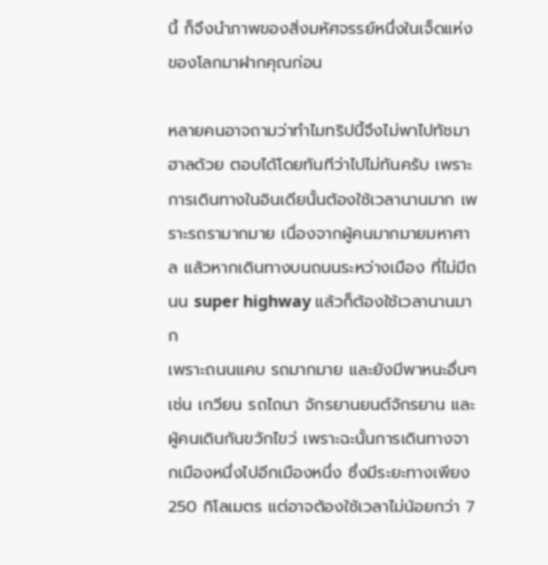นี้ ก็จึงนำภาพของสิ่งมหัศจรรย์หนึ่งในเจ็ดแห่งของโลกมาฝากคุณก่อน

หลายคนอาจถามว่าทำไมทริปนี้จึงไม่พาไปทัชมาฮาลด้วย ตอบได้โดยทันทีว่าไปไม่ทันครับ เพราะการเดินทางในอินเดียนั้นต้องใช้เวลานานมาก เพราะรถรามากมาย เนื่องจากผู้คนมากมายมหาศาล แล้วหากเดินทางบนถนนระหว่างเมือง ที่ไม่มีถนน super highway แล้วก็ต้องใช้เวลานานมาก
เพราะถนนแคบ รถมากมาย และยังมีพาหนะอื่นๆ เช่น เกวียน รถไถนา จักรยานยนต์จักรยาน และผู้คนเดินกันขวักไขว่ เพราะฉะนั้นการเดินทางจากเมืองหนึ่งไปอีกเมืองหนึ่ง ซึ่งมีระยะทางเพียง 250 กิโลเมตร แต่อาจต้องใช้เวลาไม่น้อยกว่า 7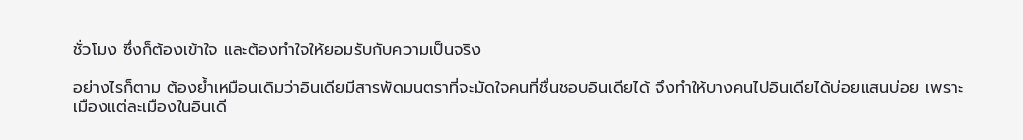ชั่วโมง ซึ่งก็ต้องเข้าใจ และต้องทำใจให้ยอมรับกับความเป็นจริง

อย่างไรก็ตาม ต้องย้ำเหมือนเดิมว่าอินเดียมีสารพัดมนตราที่จะมัดใจคนที่ชื่นชอบอินเดียได้ จึงทำให้บางคนไปอินเดียได้บ่อยแสนบ่อย เพราะเมืองแต่ละเมืองในอินเดี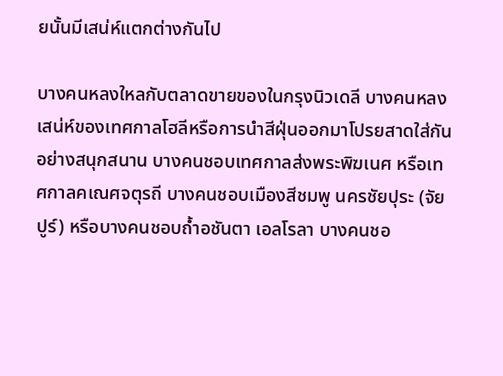ยนั้นมีเสน่ห์แตกต่างกันไป

บางคนหลงใหลกับตลาดขายของในกรุงนิวเดลี บางคนหลงเสน่ห์ของเทศกาลโฮลีหรือการนำสีฝุ่นออกมาโปรยสาดใส่กันอย่างสนุกสนาน บางคนชอบเทศกาลส่งพระพิฆเนศ หรือเทศกาลคเณศจตุรถี บางคนชอบเมืองสีชมพู นครชัยปุระ (จัยปูร์) หรือบางคนชอบถ้ำอชันตา เอลโรลา บางคนชอ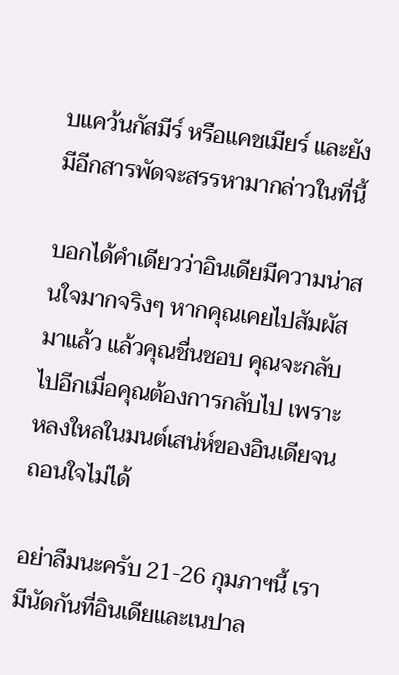บแคว้นกัสมีร์ หรือแคชเมียร์ และยังมีอีกสารพัดจะสรรหามากล่าวในที่นี้

บอกได้คำเดียวว่าอินเดียมีความน่าสนใจมากจริงๆ หากคุณเคยไปสัมผัสมาแล้ว แล้วคุณชื่นชอบ คุณจะกลับไปอีกเมื่อคุณต้องการกลับไป เพราะหลงใหลในมนต์เสน่ห์ของอินเดียจนถอนใจไม่ได้

อย่าลืมนะครับ 21-26 กุมภาฯนี้ เรามีนัดกันที่อินเดียและเนปาล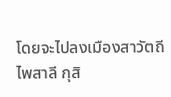โดยจะไปลงเมืองสาวัตถี ไพสาลี กุสิ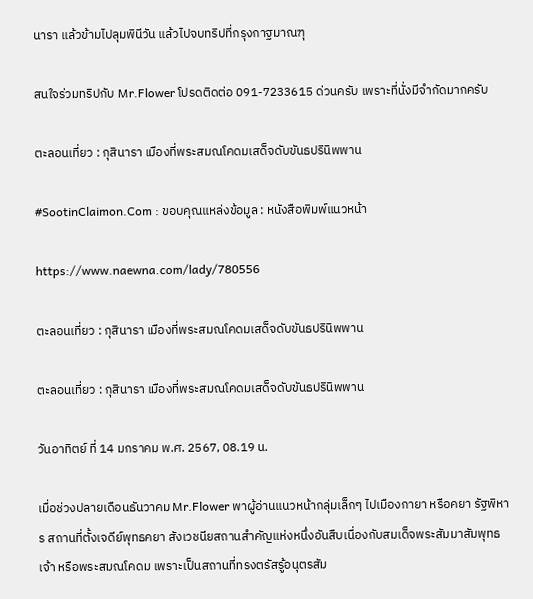นารา แล้วข้ามไปลุมพินีวัน แล้วไปจบทริปที่กรุงกาฐมาณฑุ

สนใจร่วมทริปกับ Mr.Flower โปรดติดต่อ 091-7233615 ด่วนครับ เพราะที่นั่งมีจำกัดมากครับ

ตะลอนเที่ยว : กุสินารา เมืองที่พระสมณโคดมเสด็จดับขันธปรินิพพาน

#SootinClaimon.Com : ขอบคุณแหล่งข้อมูล : หนังสือพิมพ์แนวหน้า

https://www.naewna.com/lady/780556

ตะลอนเที่ยว : กุสินารา เมืองที่พระสมณโคดมเสด็จดับขันธปรินิพพาน

ตะลอนเที่ยว : กุสินารา เมืองที่พระสมณโคดมเสด็จดับขันธปรินิพพาน

วันอาทิตย์ ที่ 14 มกราคม พ.ศ. 2567, 08.19 น.

เมื่อช่วงปลายเดือนธันวาคม Mr.Flower พาผู้อ่านแนวหน้ากลุ่มเล็กๆ ไปเมืองกายา หรือคยา รัฐพิหาร สถานที่ตั้งเจดีย์พุทธคยา สังเวชนียสถานสำคัญแห่งหนึ่งอันสืบเนื่องกับสมเด็จพระสัมมาสัมพุทธเจ้า หรือพระสมณโคดม เพราะเป็นสถานที่ทรงตรัสรู้อนุตรสัม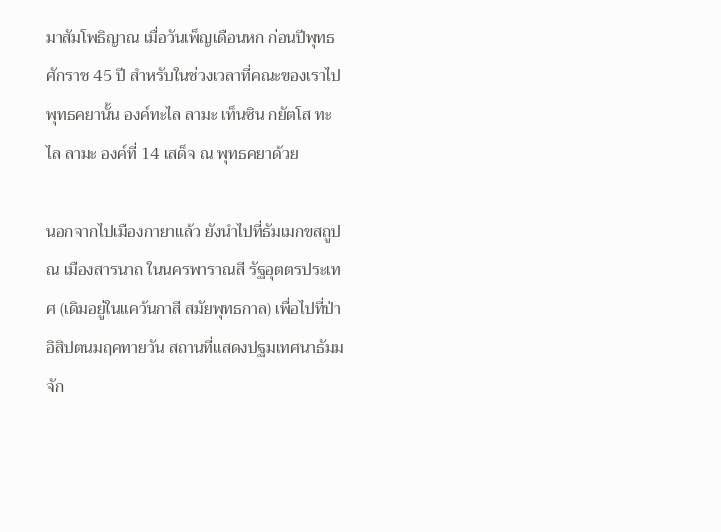มาสัมโพธิญาณ เมื่อวันเพ็ญเดือนหก ก่อนปีพุทธศักราช 45 ปี สำหรับในช่วงเวลาที่คณะของเราไปพุทธคยานั้น องค์ทะไล ลามะ เท็นซิน กยัตโส ทะไล ลามะ องค์ที่ 14 เสด็จ ณ พุทธคยาด้วย

นอกจากไปเมืองกายาแล้ว ยังนำไปที่ธัมเมกขสถูป ณ เมืองสารนาถ ในนครพาราณสี รัฐอุตตรประเทศ (เดิมอยู่ในแคว้นกาสี สมัยพุทธกาล) เพื่อไปที่ป่าอิสิปตนมฤคทายวัน สถานที่แสดงปฐมเทศนาธัมมจัก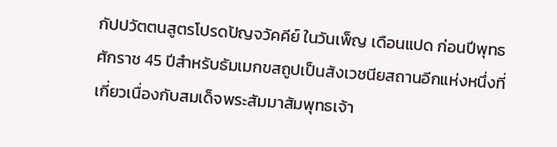กัปปวัตตนสูตรโปรดปัญจวัคคีย์ ในวันเพ็ญ เดือนแปด ก่อนปีพุทธศักราช 45 ปีสำหรับธัมเมกขสถูปเป็นสังเวชนียสถานอีกแห่งหนึ่งที่เกี่ยวเนื่องกับสมเด็จพระสัมมาสัมพุทธเจ้า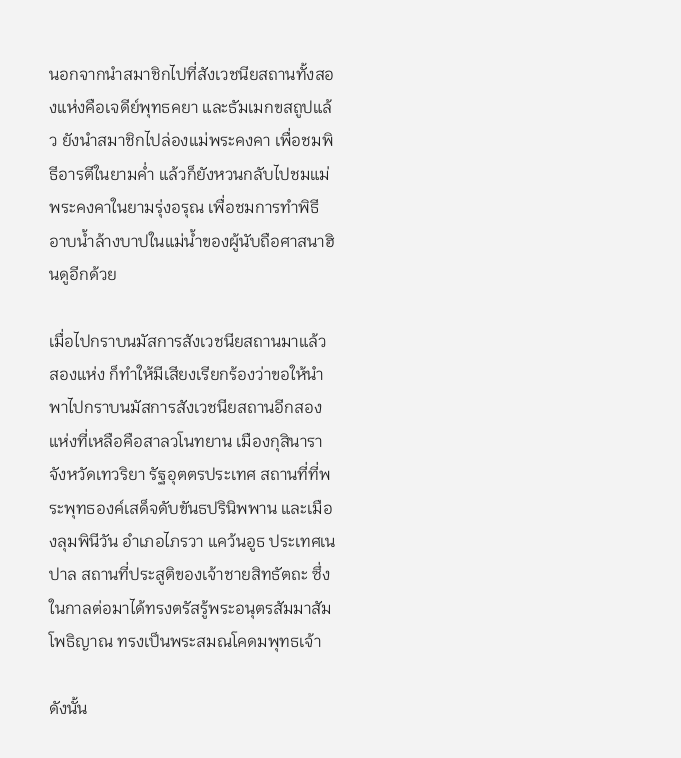นอกจากนำสมาชิกไปที่สังเวชนียสถานทั้งสองแห่งคือเจดีย์พุทธคยา และธัมเมกขสถูปแล้ว ยังนำสมาชิกไปล่องแม่พระคงคา เพื่อชมพิธีอารตีในยามค่ำ แล้วก็ยังหวนกลับไปชมแม่พระคงคาในยามรุ่งอรุณ เพื่อชมการทำพิธีอาบน้ำล้างบาปในแม่น้ำของผู้นับถือศาสนาฮินดูอีกด้วย

เมื่อไปกราบนมัสการสังเวชนียสถานมาแล้วสองแห่ง ก็ทำให้มีเสียงเรียกร้องว่าขอให้นำพาไปกราบนมัสการสังเวชนียสถานอีกสองแห่งที่เหลือคือสาลวโนทยาน เมืองกุสินารา จังหวัดเทวริยา รัฐอุตตรประเทศ สถานที่ที่พระพุทธองค์เสด็จดับขันธปรินิพพาน และเมืองลุมพินีวัน อำเภอไภรวา แคว้นอูธ ประเทศเนปาล สถานที่ประสูติของเจ้าชายสิทธัตถะ ซึ่งในกาลต่อมาได้ทรงตรัสรู้พระอนุตรสัมมาสัมโพธิญาณ ทรงเป็นพระสมณโคดมพุทธเจ้า

ดังนั้น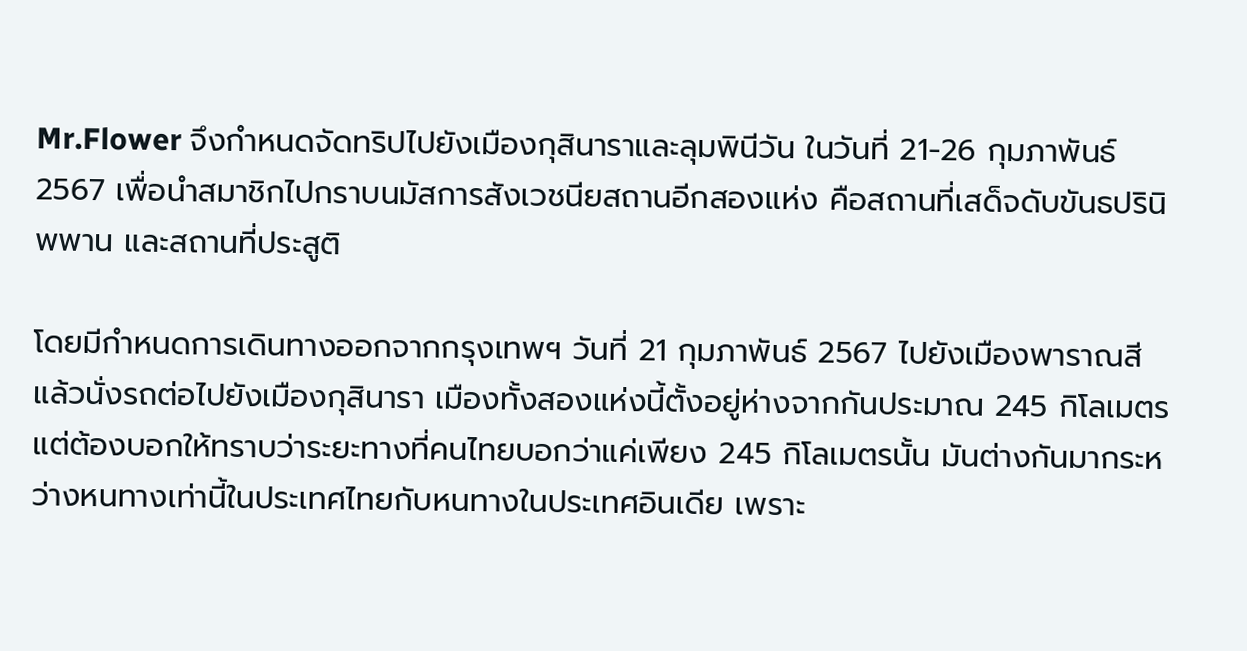Mr.Flower จึงกำหนดจัดทริปไปยังเมืองกุสินาราและลุมพินีวัน ในวันที่ 21-26 กุมภาพันธ์2567 เพื่อนำสมาชิกไปกราบนมัสการสังเวชนียสถานอีกสองแห่ง คือสถานที่เสด็จดับขันธปรินิพพาน และสถานที่ประสูติ

โดยมีกำหนดการเดินทางออกจากกรุงเทพฯ วันที่ 21 กุมภาพันธ์ 2567 ไปยังเมืองพาราณสี แล้วนั่งรถต่อไปยังเมืองกุสินารา เมืองทั้งสองแห่งนี้ตั้งอยู่ห่างจากกันประมาณ 245 กิโลเมตร แต่ต้องบอกให้ทราบว่าระยะทางที่คนไทยบอกว่าแค่เพียง 245 กิโลเมตรนั้น มันต่างกันมากระหว่างหนทางเท่านี้ในประเทศไทยกับหนทางในประเทศอินเดีย เพราะ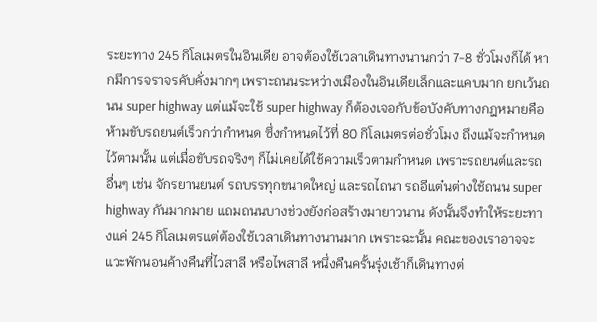ระยะทาง 245 กิโลเมตรในอินเดีย อาจต้องใช้เวลาเดินทางนานกว่า 7-8 ชั่วโมงก็ได้ หากมีการจราจรคับคั่งมากๆ เพราะถนนระหว่างเมืองในอินเดียเล็กและแคบมาก ยกเว้นถนน super highway แต่แม้จะใช้ super highway ก็ต้องเจอกับข้อบังคับทางกฎหมายคือห้ามขับรถยนต์เร็วกว่ากำหนด ซึ่งกำหนดไว้ที่ 80 กิโลเมตรต่อชั่วโมง ถึงแม้จะกำหนดไว้ตามนั้น แต่เมื่อขับรถจริงๆ ก็ไม่เคยได้ใช้ความเร็วตามกำหนด เพราะรถยนต์และรถอื่นๆ เช่น จักรยานยนต์ รถบรรทุกขนาดใหญ่ และรถไถนา รถอีแต๋นต่างใช้ถนน super highway กันมากมาย แถมถนนบางช่วงยังก่อสร้างมายาวนาน ดังนั้นจึงทำให้ระยะทางแค่ 245 กิโลเมตรแต่ต้องใช้เวลาเดินทางนานมาก เพราะฉะนั้น คณะของเราอาจจะแวะพักนอนค้างคืนที่ไวสาลี หรือไพสาลี หนึ่งคืนครั้นรุ่งเช้าก็เดินทางต่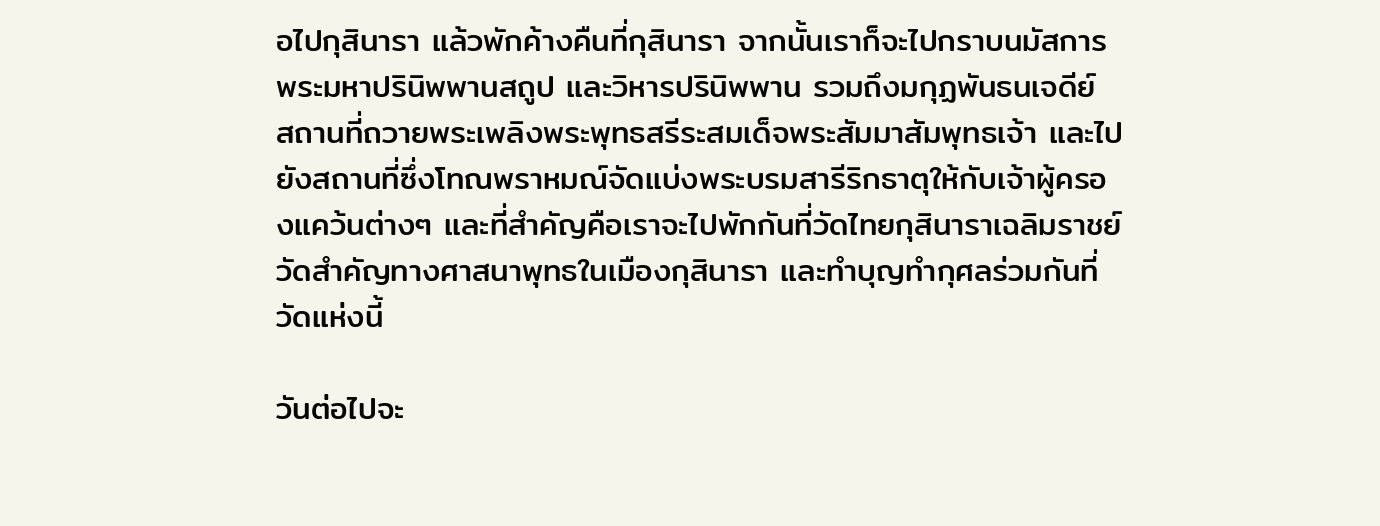อไปกุสินารา แล้วพักค้างคืนที่กุสินารา จากนั้นเราก็จะไปกราบนมัสการพระมหาปรินิพพานสถูป และวิหารปรินิพพาน รวมถึงมกุฏพันธนเจดีย์ สถานที่ถวายพระเพลิงพระพุทธสรีระสมเด็จพระสัมมาสัมพุทธเจ้า และไปยังสถานที่ซึ่งโทณพราหมณ์จัดแบ่งพระบรมสารีริกธาตุให้กับเจ้าผู้ครองแคว้นต่างๆ และที่สำคัญคือเราจะไปพักกันที่วัดไทยกุสินาราเฉลิมราชย์ วัดสำคัญทางศาสนาพุทธในเมืองกุสินารา และทำบุญทำกุศลร่วมกันที่วัดแห่งนี้

วันต่อไปจะ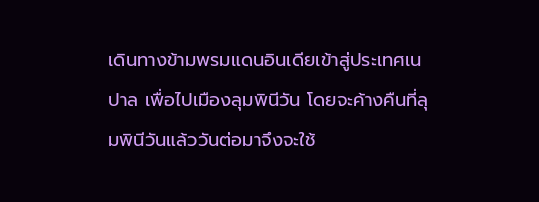เดินทางข้ามพรมแดนอินเดียเข้าสู่ประเทศเนปาล เพื่อไปเมืองลุมพินีวัน โดยจะค้างคืนที่ลุมพินีวันแล้ววันต่อมาจึงจะใช้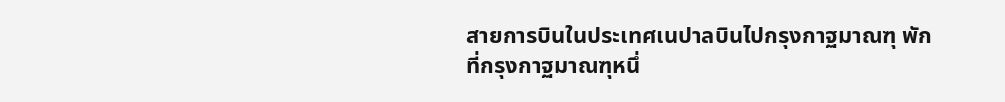สายการบินในประเทศเนปาลบินไปกรุงกาฐมาณฑุ พักที่กรุงกาฐมาณฑุหนึ่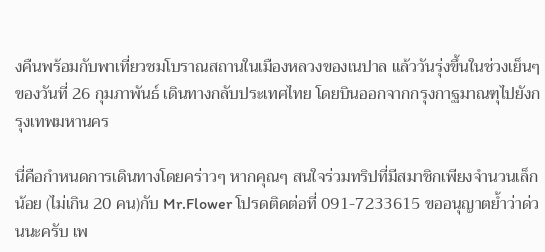งคืนพร้อมกับพาเที่ยวชมโบราณสถานในเมืองหลวงของเนปาล แล้ววันรุ่งขึ้นในช่วงเย็นๆ ของวันที่ 26 กุมภาพันธ์ เดินทางกลับประเทศไทย โดยบินออกจากกรุงกาฐมาณฑุไปยังกรุงเทพมหานคร

นี่คือกำหนดการเดินทางโดยคร่าวๆ หากคุณๆ สนใจร่วมทริปที่มีสมาชิกเพียงจำนวนเล็กน้อย (ไม่เกิน 20 คน)กับ Mr.Flower โปรดติดต่อที่ 091-7233615 ขออนุญาตย้ำว่าด่วนนะครับ เพ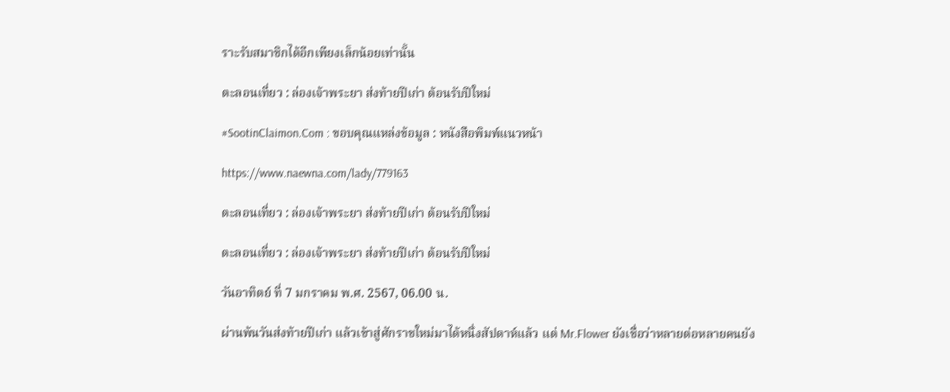ราะรับสมาชิกได้อีกเพียงเล็กน้อยเท่านั้น

ตะลอนเที่ยว : ล่องเจ้าพระยา ส่งท้ายปีเก่า ต้อนรับปีใหม่

#SootinClaimon.Com : ขอบคุณแหล่งข้อมูล : หนังสือพิมพ์แนวหน้า

https://www.naewna.com/lady/779163

ตะลอนเที่ยว : ล่องเจ้าพระยา ส่งท้ายปีเก่า ต้อนรับปีใหม่

ตะลอนเที่ยว : ล่องเจ้าพระยา ส่งท้ายปีเก่า ต้อนรับปีใหม่

วันอาทิตย์ ที่ 7 มกราคม พ.ศ. 2567, 06.00 น.

ผ่านพ้นวันส่งท้ายปีเก่า แล้วเข้าสู่ศักราชใหม่มาได้หนึ่งสัปดาห์แล้ว แต่ Mr.Flower ยังเชื่อว่าหลายต่อหลายคนยัง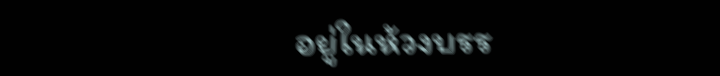อยู่ในห้วงบรร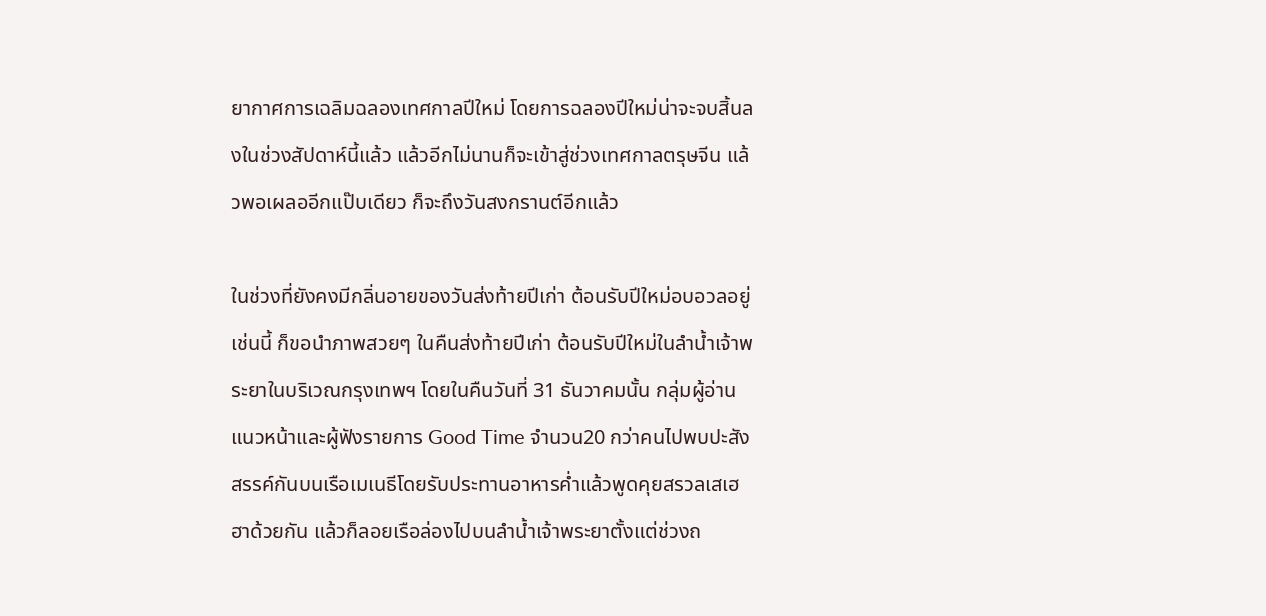ยากาศการเฉลิมฉลองเทศกาลปีใหม่ โดยการฉลองปีใหม่น่าจะจบสิ้นลงในช่วงสัปดาห์นี้แล้ว แล้วอีกไม่นานก็จะเข้าสู่ช่วงเทศกาลตรุษจีน แล้วพอเผลออีกแป๊บเดียว ก็จะถึงวันสงกรานต์อีกแล้ว

ในช่วงที่ยังคงมีกลิ่นอายของวันส่งท้ายปีเก่า ต้อนรับปีใหม่อบอวลอยู่เช่นนี้ ก็ขอนำภาพสวยๆ ในคืนส่งท้ายปีเก่า ต้อนรับปีใหม่ในลำน้ำเจ้าพระยาในบริเวณกรุงเทพฯ โดยในคืนวันที่ 31 ธันวาคมนั้น กลุ่มผู้อ่านแนวหน้าและผู้ฟังรายการ Good Time จำนวน20 กว่าคนไปพบปะสังสรรค์กันบนเรือเมเนธีโดยรับประทานอาหารค่ำแล้วพูดคุยสรวลเสเฮฮาด้วยกัน แล้วก็ลอยเรือล่องไปบนลำน้ำเจ้าพระยาตั้งแต่ช่วงถ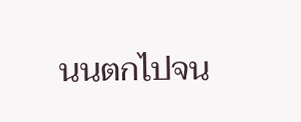นนตกไปจน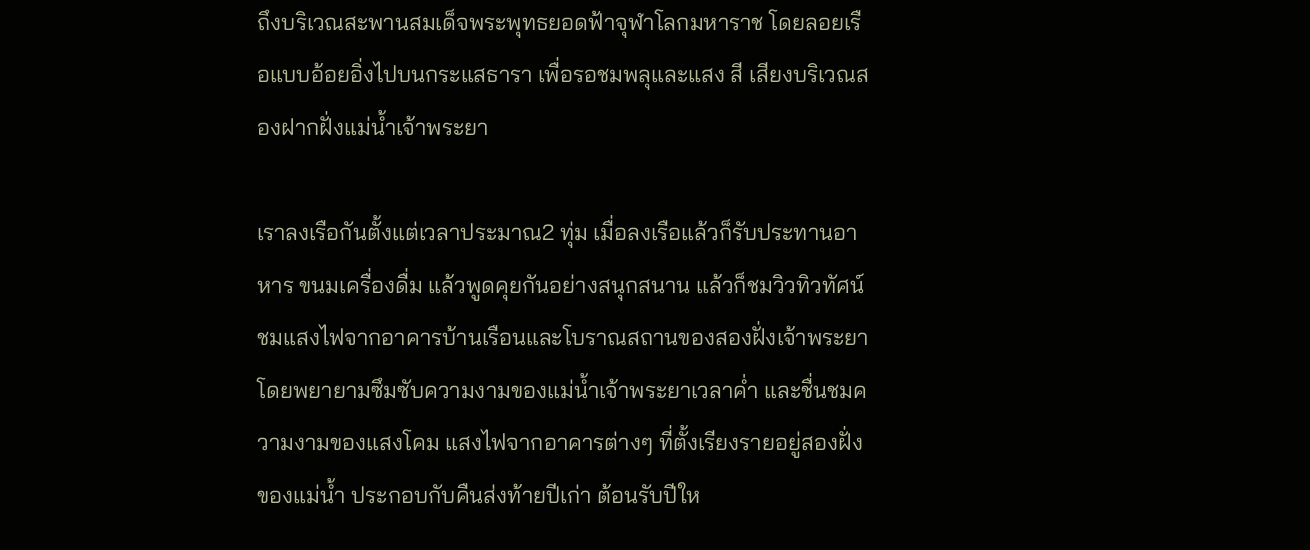ถึงบริเวณสะพานสมเด็จพระพุทธยอดฟ้าจุฬาโลกมหาราช โดยลอยเรือแบบอ้อยอิ่งไปบนกระแสธารา เพื่อรอชมพลุและแสง สี เสียงบริเวณสองฝากฝั่งแม่น้ำเจ้าพระยา

เราลงเรือกันตั้งแต่เวลาประมาณ2 ทุ่ม เมื่อลงเรือแล้วก็รับประทานอาหาร ขนมเครื่องดื่ม แล้วพูดคุยกันอย่างสนุกสนาน แล้วก็ชมวิวทิวทัศน์ ชมแสงไฟจากอาคารบ้านเรือนและโบราณสถานของสองฝั่งเจ้าพระยา โดยพยายามซึมซับความงามของแม่น้ำเจ้าพระยาเวลาค่ำ และชื่นชมความงามของแสงโคม แสงไฟจากอาคารต่างๆ ที่ตั้งเรียงรายอยู่สองฝั่งของแม่น้ำ ประกอบกับคืนส่งท้ายปีเก่า ต้อนรับปีให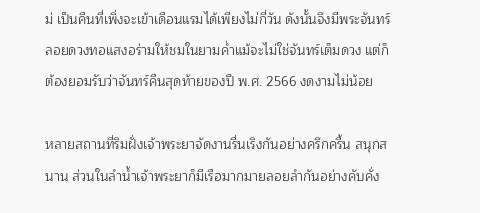ม่ เป็นคืนที่เพิ่งจะเข้าเดือนแรมได้เพียงไม่กี่วัน ดังนั้นจึงมีพระจันทร์ลอยดวงทอแสงอร่ามให้ชมในยามค่ำแม้จะไม่ใช่จันทร์เต็มดวง แต่ก็ต้องยอมรับว่าจันทร์คืนสุดท้ายของปี พ.ศ. 2566 งดงามไม่น้อย

หลายสถานที่ริมฝั่งเจ้าพระยาจัดงานรื่นเริงกันอย่างครึกครื้น สนุกสนาน ส่วนในลำน้ำเจ้าพระยาก็มีเรือมากมายลอยลำกันอย่างคับคั่ง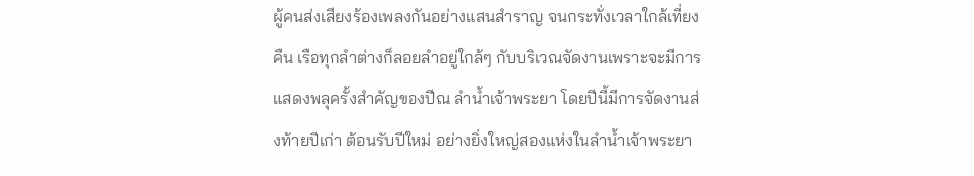ผู้คนส่งเสียงร้องเพลงกันอย่างแสนสำราญ จนกระทั่งเวลาใกล้เที่ยงคืน เรือทุกลำต่างก็ลอยลำอยู่ใกล้ๆ กับบริเวณจัดงานเพราะจะมีการแสดงพลุครั้งสำคัญของปีณ ลำน้ำเจ้าพระยา โดยปีนี้มีการจัดงานส่งท้ายปีเก่า ต้อนรับปีใหม่ อย่างยิ่งใหญ่สองแห่งในลำน้ำเจ้าพระยา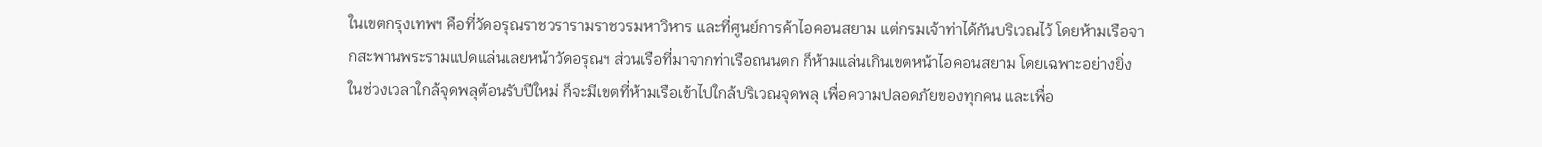ในเขตกรุงเทพฯ คือที่วัดอรุณราชวรารามราชวรมหาวิหาร และที่ศูนย์การค้าไอคอนสยาม แต่กรมเจ้าท่าได้กันบริเวณไว้ โดยห้ามเรือจากสะพานพระรามแปดแล่นเลยหน้าวัดอรุณฯ ส่วนเรือที่มาจากท่าเรือถนนตก ก็ห้ามแล่นเกินเขตหน้าไอคอนสยาม โดยเฉพาะอย่างยิ่งในช่วงเวลาใกล้จุดพลุต้อนรับปีใหม่ ก็จะมีเขตที่ห้ามเรือเข้าไปใกล้บริเวณจุดพลุ เพื่อความปลอดภัยของทุกคน และเพื่อ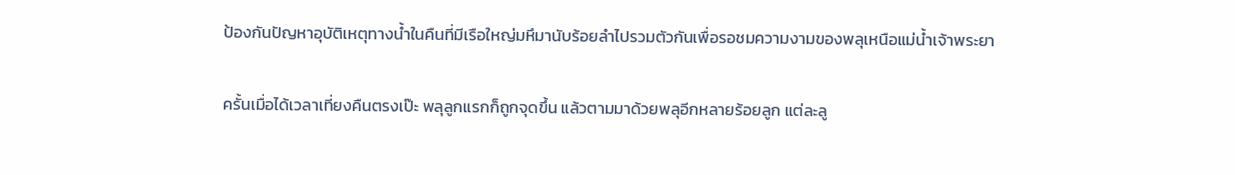ป้องกันปัญหาอุบัติเหตุทางน้ำในคืนที่มีเรือใหญ่มหึมานับร้อยลำไปรวมตัวกันเพื่อรอชมความงามของพลุเหนือแม่น้ำเจ้าพระยา

ครั้นเมื่อได้เวลาเที่ยงคืนตรงเป๊ะ พลุลูกแรกก็ถูกจุดขึ้น แล้วตามมาด้วยพลุอีกหลายร้อยลูก แต่ละลู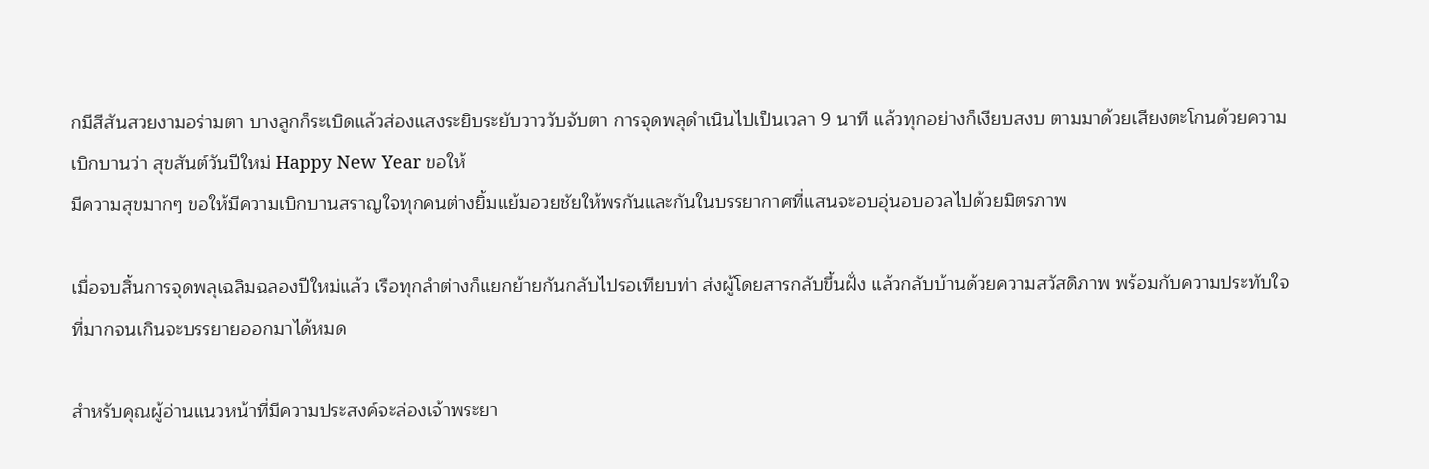กมีสีสันสวยงามอร่ามตา บางลูกก็ระเบิดแล้วส่องแสงระยิบระยับวาววับจับตา การจุดพลุดำเนินไปเป็นเวลา 9 นาที แล้วทุกอย่างก็เงียบสงบ ตามมาด้วยเสียงตะโกนด้วยความเบิกบานว่า สุขสันต์วันปีใหม่ Happy New Year ขอให้
มีความสุขมากๆ ขอให้มีความเบิกบานสราญใจทุกคนต่างยิ้มแย้มอวยชัยให้พรกันและกันในบรรยากาศที่แสนจะอบอุ่นอบอวลไปด้วยมิตรภาพ

เมื่อจบสิ้นการจุดพลุเฉลิมฉลองปีใหม่แล้ว เรือทุกลำต่างก็แยกย้ายกันกลับไปรอเทียบท่า ส่งผู้โดยสารกลับขึ้นฝั่ง แล้วกลับบ้านด้วยความสวัสดิภาพ พร้อมกับความประทับใจที่มากจนเกินจะบรรยายออกมาได้หมด

สำหรับคุณผู้อ่านแนวหน้าที่มีความประสงค์จะล่องเจ้าพระยา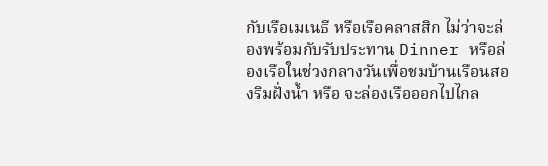กับเรือเมเนธี หรือเรือคลาสสิก ไม่ว่าจะล่องพร้อมกับรับประทาน Dinner หรือล่องเรือในช่วงกลางวันเพื่อชมบ้านเรือนสองริมฝั่งน้ำ หรือ จะล่องเรือออกไปไกล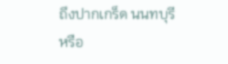ถึงปากเกร็ด นนทบุรี หรือ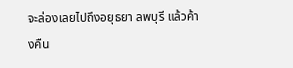จะล่องเลยไปถึงอยุธยา ลพบุรี แล้วค้างคืน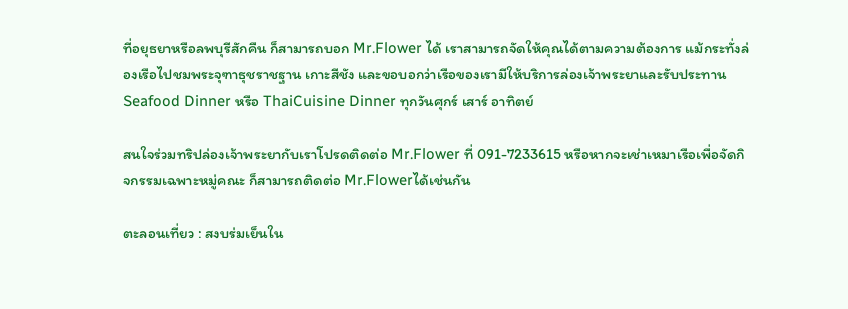ที่อยุธยาหรือลพบุรีสักคืน ก็สามารถบอก Mr.Flower ได้ เราสามารถจัดให้คุณได้ตามความต้องการ แม้กระทั่งล่องเรือไปชมพระจุฑาธุชราชฐาน เกาะสีชัง และขอบอกว่าเรือของเรามีให้บริการล่องเจ้าพระยาและรับประทาน Seafood Dinner หรือ ThaiCuisine Dinner ทุกวันศุกร์ เสาร์ อาทิตย์

สนใจร่วมทริปล่องเจ้าพระยากับเราโปรดติดต่อ Mr.Flower ที่ 091-7233615 หรือหากจะเช่าเหมาเรือเพื่อจัดกิจกรรมเฉพาะหมู่คณะ ก็สามารถติดต่อ Mr.Flowerได้เช่นกัน

ตะลอนเที่ยว : สงบร่มเย็นใน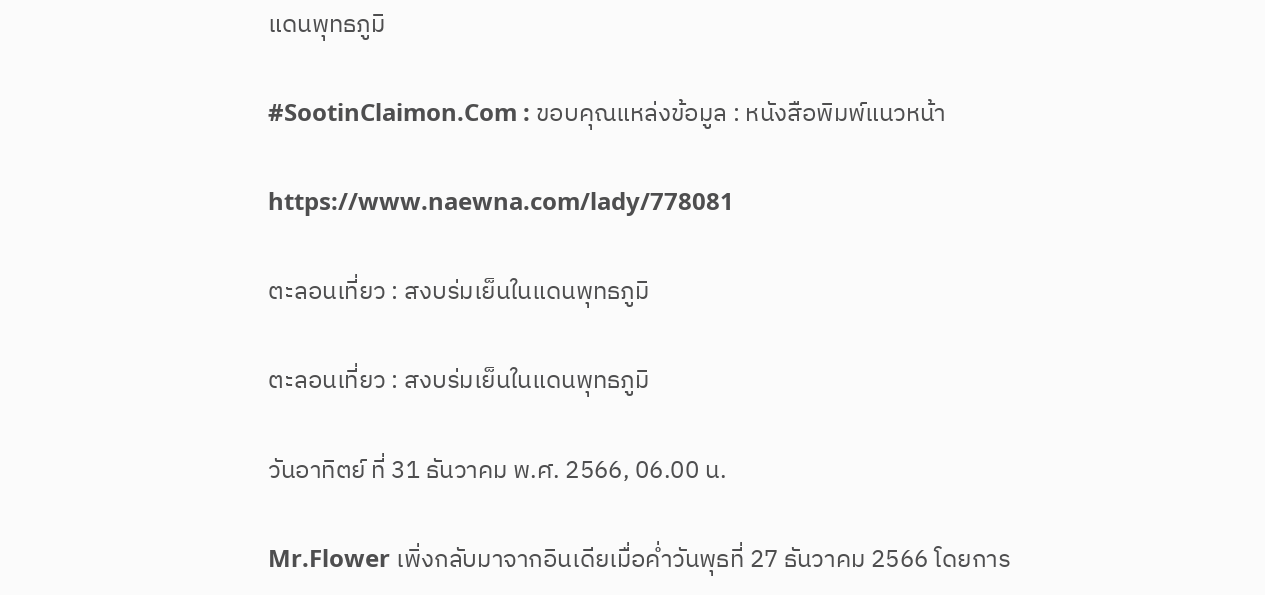แดนพุทธภูมิ

#SootinClaimon.Com : ขอบคุณแหล่งข้อมูล : หนังสือพิมพ์แนวหน้า

https://www.naewna.com/lady/778081

ตะลอนเที่ยว : สงบร่มเย็นในแดนพุทธภูมิ

ตะลอนเที่ยว : สงบร่มเย็นในแดนพุทธภูมิ

วันอาทิตย์ ที่ 31 ธันวาคม พ.ศ. 2566, 06.00 น.

Mr.Flower เพิ่งกลับมาจากอินเดียเมื่อค่ำวันพุธที่ 27 ธันวาคม 2566 โดยการ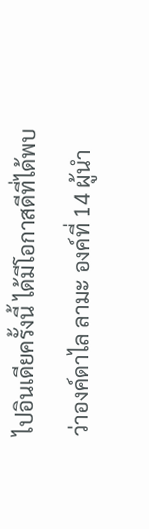ไปอินเดียครั้งนี้ ได้มีโอกาสดีที่ได้พบว่าองค์ดาไล ลามะ องค์ที่ 14 ผู้นำ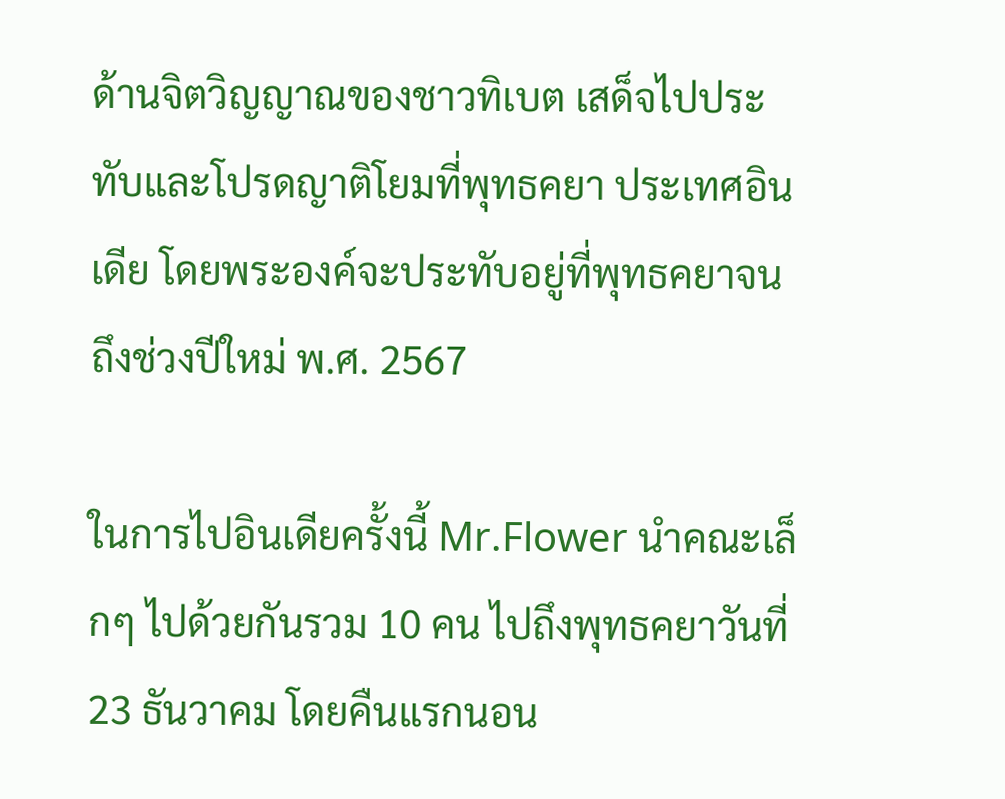ด้านจิตวิญญาณของชาวทิเบต เสด็จไปประทับและโปรดญาติโยมที่พุทธคยา ประเทศอินเดีย โดยพระองค์จะประทับอยู่ที่พุทธคยาจนถึงช่วงปีใหม่ พ.ศ. 2567

ในการไปอินเดียครั้งนี้ Mr.Flower นำคณะเล็กๆ ไปด้วยกันรวม 10 คน ไปถึงพุทธคยาวันที่ 23 ธันวาคม โดยคืนแรกนอน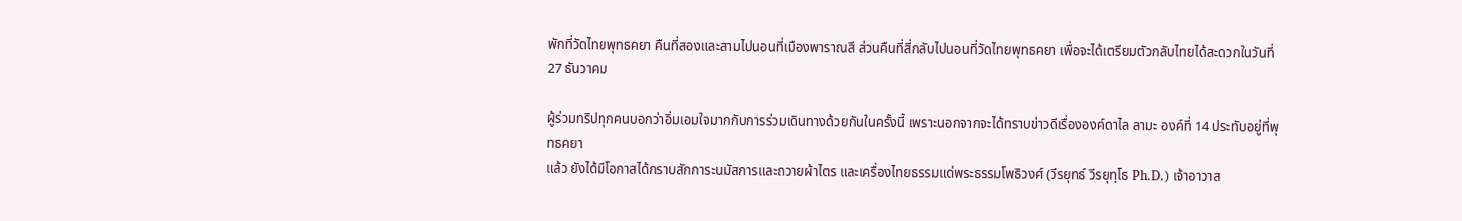พักที่วัดไทยพุทธคยา คืนที่สองและสามไปนอนที่เมืองพาราณสี ส่วนคืนที่สี่กลับไปนอนที่วัดไทยพุทธคยา เพื่อจะได้เตรียมตัวกลับไทยได้สะดวกในวันที่ 27 ธันวาคม

ผู้ร่วมทริปทุกคนบอกว่าอิ่มเอมใจมากกับการร่วมเดินทางด้วยกันในครั้งนี้ เพราะนอกจากจะได้ทราบข่าวดีเรื่ององค์ดาไล ลามะ องค์ที่ 14 ประทับอยู่ที่พุทธคยา
แล้ว ยังได้มีโอกาสได้กราบสักการะนมัสการและถวายผ้าไตร และเครื่องไทยธรรมแด่พระธรรมโพธิวงศ์ (วีรยุทธ์ วีรยุทฺโธ Ph.D.) เจ้าอาวาส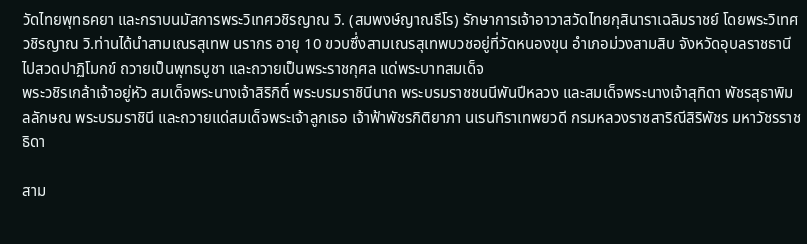วัดไทยพุทธคยา และกราบนมัสการพระวิเทศวชิรญาณ วิ. (สมพงษ์ญาณธีโร) รักษาการเจ้าอาวาสวัดไทยกุสินาราเฉลิมราชย์ โดยพระวิเทศวชิรญาณ วิ.ท่านได้นำสามเณรสุเทพ นรากร อายุ 10 ขวบซึ่งสามเณรสุเทพบวชอยู่ที่วัดหนองขุน อำเภอม่วงสามสิบ จังหวัดอุบลราชธานี ไปสวดปาฏิโมกข์ ถวายเป็นพุทธบูชา และถวายเป็นพระราชกุศล แด่พระบาทสมเด็จ
พระวชิรเกล้าเจ้าอยู่หัว สมเด็จพระนางเจ้าสิริกิติ์ พระบรมราชินีนาถ พระบรมราชชนนีพันปีหลวง และสมเด็จพระนางเจ้าสุทิดา พัชรสุธาพิมลลักษณ พระบรมราชินี และถวายแด่สมเด็จพระเจ้าลูกเธอ เจ้าฟ้าพัชรกิติยาภา นเรนทิราเทพยวดี กรมหลวงราชสาริณีสิริพัชร มหาวัชรราชธิดา

สาม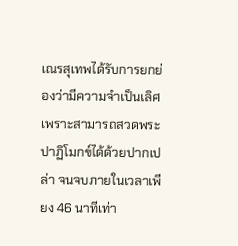เณรสุเทพได้รับการยกย่องว่ามีความจำเป็นเลิศ เพราะสามารถสวดพระปาฏิโมกข์ได้ด้วยปากเปล่า จนจบภายในเวลาเพียง 46 นาทีเท่า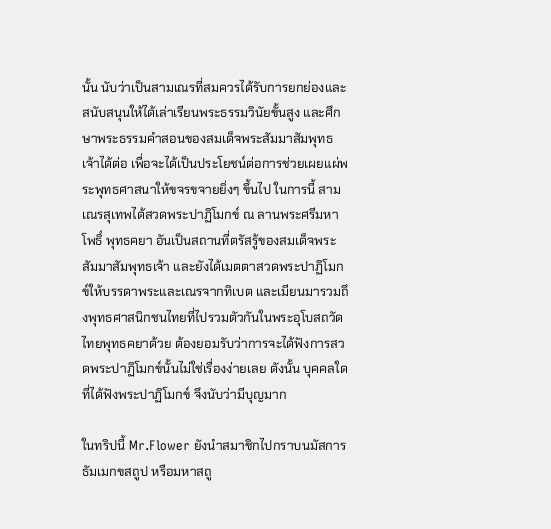นั้น นับว่าเป็นสามเณรที่สมควรได้รับการยกย่องและสนับสนุนให้ได้เล่าเรียนพระธรรมวินัยขั้นสูง และศึกษาพระธรรมคำสอนของสมเด็จพระสัมมาสัมพุทธเจ้าได้ต่อ เพื่อจะได้เป็นประโยชน์ต่อการช่วยเผยแผ่พระพุทธศาสนาให้ขจรขจายยิ่งๆ ขึ้นไป ในการนี้ สามเณรสุเทพได้สวดพระปาฏิโมกข์ ณ ลานพระศรีมหาโพธิ์ พุทธคยา อันเป็นสถานที่ตรัสรู้ของสมเด็จพระสัมมาสัมพุทธเจ้า และยังได้เมตตาสวดพระปาฏิโมกข์ให้บรรดาพระและเณรจากทิเบต และเมียนมารวมถึงพุทธศาสนิกชนไทยที่ไปรวมตัวกันในพระอุโบสถวัดไทยพุทธคยาด้วย ต้องยอมรับว่าการจะได้ฟังการสวดพระปาฏิโมกข์นั้นไม่ใช่เรื่องง่ายเลย ดังนั้น บุคคลใดที่ได้ฟังพระปาฏิโมกข์ จึงนับว่ามีบุญมาก

ในทริปนี้ Mr.Flower ยังนำสมาชิกไปกราบนมัสการธัมเมกขสถูป หรือมหาสถู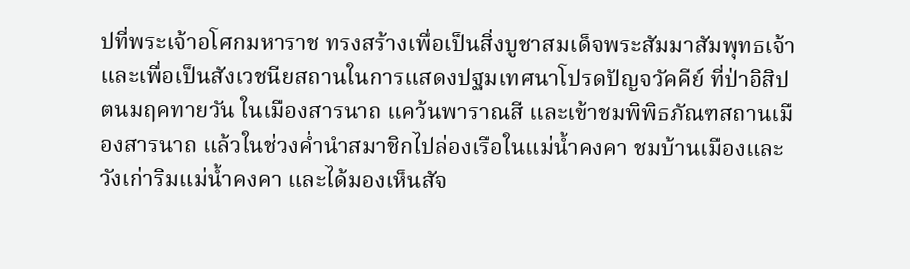ปที่พระเจ้าอโศกมหาราช ทรงสร้างเพื่อเป็นสิ่งบูชาสมเด็จพระสัมมาสัมพุทธเจ้า และเพื่อเป็นสังเวชนียสถานในการแสดงปฐมเทศนาโปรดปัญจวัคคีย์ ที่ป่าอิสิปตนมฤคทายวัน ในเมืองสารนาถ แคว้นพาราณสี และเข้าชมพิพิธภัณฑสถานเมืองสารนาถ แล้วในช่วงค่ำนำสมาชิกไปล่องเรือในแม่น้ำคงคา ชมบ้านเมืองและวังเก่าริมแม่น้ำคงคา และได้มองเห็นสัจ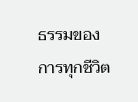ธรรมของการทุกชีวิต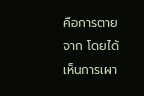คือการตายจาก โดยได้เห็นการเผา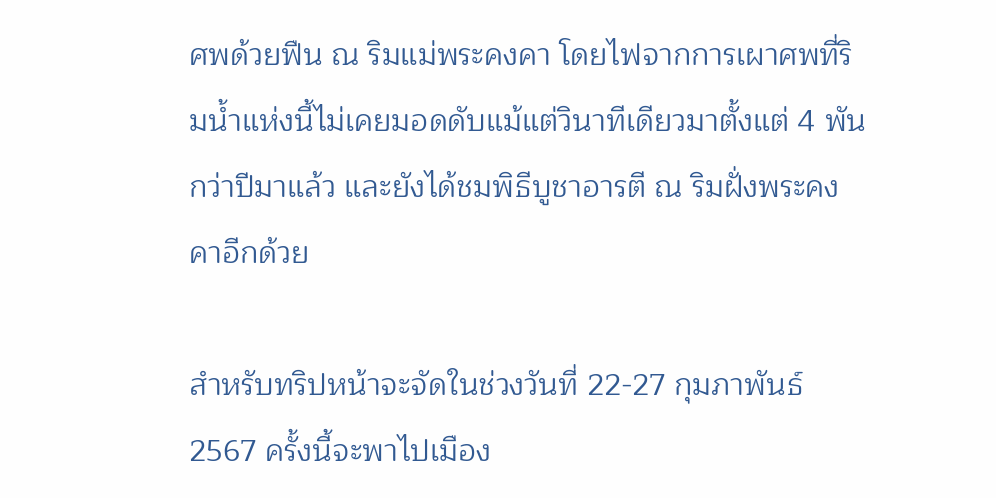ศพด้วยฟืน ณ ริมแม่พระคงคา โดยไฟจากการเผาศพที่ริมน้ำแห่งนี้ไม่เคยมอดดับแม้แต่วินาทีเดียวมาตั้งแต่ 4 พันกว่าปีมาแล้ว และยังได้ชมพิธีบูชาอารตี ณ ริมฝั่งพระคงคาอีกด้วย

สำหรับทริปหน้าจะจัดในช่วงวันที่ 22-27 กุมภาพันธ์ 2567 ครั้งนี้จะพาไปเมือง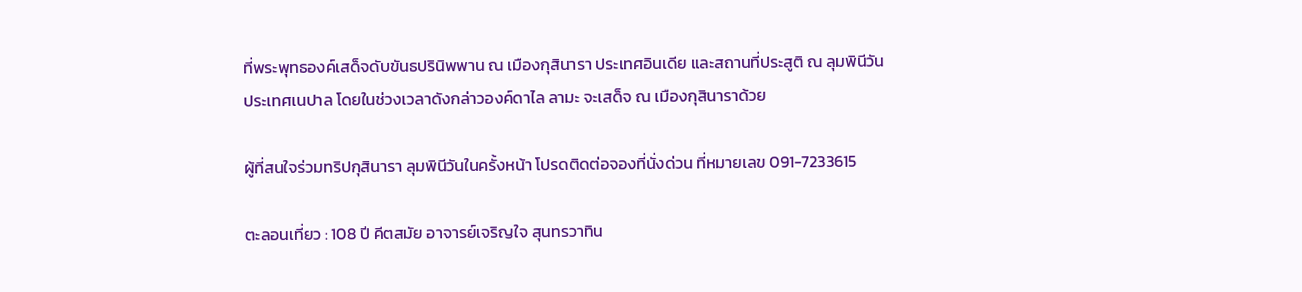ที่พระพุทธองค์เสด็จดับขันธปรินิพพาน ณ เมืองกุสินารา ประเทศอินเดีย และสถานที่ประสูติ ณ ลุมพินีวัน ประเทศเนปาล โดยในช่วงเวลาดังกล่าวองค์ดาไล ลามะ จะเสด็จ ณ เมืองกุสินาราด้วย

ผู้ที่สนใจร่วมทริปกุสินารา ลุมพินีวันในครั้งหน้า โปรดติดต่อจองที่นั่งด่วน ที่หมายเลข 091-7233615

ตะลอนเที่ยว : 108 ปี คีตสมัย อาจารย์เจริญใจ สุนทรวาทิน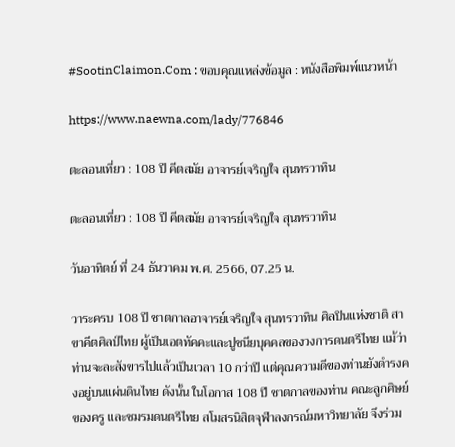#SootinClaimon.Com : ขอบคุณแหล่งข้อมูล : หนังสือพิมพ์แนวหน้า

https://www.naewna.com/lady/776846

ตะลอนเที่ยว : 108 ปี คีตสมัย อาจารย์เจริญใจ สุนทรวาทิน

ตะลอนเที่ยว : 108 ปี คีตสมัย อาจารย์เจริญใจ สุนทรวาทิน

วันอาทิตย์ ที่ 24 ธันวาคม พ.ศ. 2566, 07.25 น.

วาระครบ 108 ปี ชาตกาลอาจารย์เจริญใจ สุนทรวาทิน ศิลปินแห่งชาติ สาขาคีตศิลป์ไทย ผู้เป็นเอตทัคคะและปูชนียบุคคลของวงการดนตรีไทย แม้ว่าท่านจะละสังขารไปแล้วเป็นเวลา 10 กว่าปี แต่คุณความดีของท่านยังดำรงคงอยู่บนแผ่นดินไทย ดังนั้น ในโอกาส 108 ปี ชาตกาลของท่าน คณะลูกศิษย์ของครู และชมรมดนตรีไทย สโมสรนิสิตจุฬาลงกรณ์มหาวิทยาลัย จึงร่วม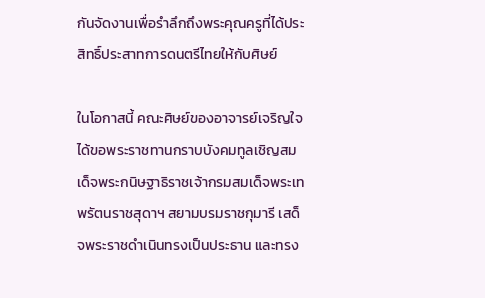กันจัดงานเพื่อรำลึกถึงพระคุณครูที่ได้ประสิทธิ์ประสาทการดนตรีไทยให้กับศิษย์

ในโอกาสนี้ คณะศิษย์ของอาจารย์เจริญใจ ได้ขอพระราชทานกราบบังคมทูลเชิญสมเด็จพระกนิษฐาธิราชเจ้ากรมสมเด็จพระเทพรัตนราชสุดาฯ สยามบรมราชกุมารี เสด็จพระราชดำเนินทรงเป็นประธาน และทรง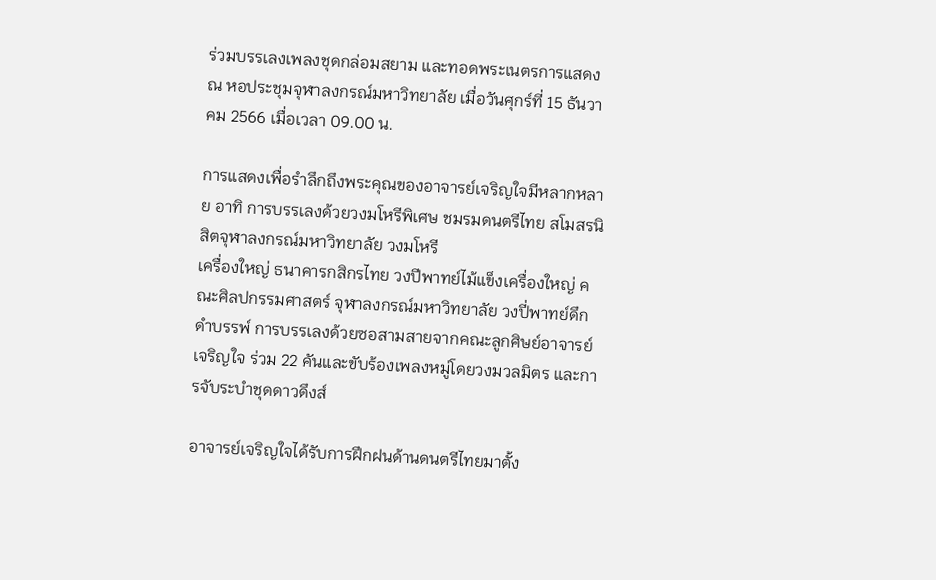ร่วมบรรเลงเพลงชุดกล่อมสยาม และทอดพระเนตรการแสดง ณ หอประชุมจุฬาลงกรณ์มหาวิทยาลัย เมื่อวันศุกร์ที่ 15 ธันวาคม 2566 เมื่อเวลา 09.00 น.

การแสดงเพื่อรำลึกถึงพระคุณของอาจารย์เจริญใจมีหลากหลาย อาทิ การบรรเลงด้วยวงมโหรีพิเศษ ชมรมดนตรีไทย สโมสรนิสิตจุฬาลงกรณ์มหาวิทยาลัย วงมโหรี
เครื่องใหญ่ ธนาคารกสิกรไทย วงปีพาทย์ไม้แข็งเครื่องใหญ่ คณะศิลปกรรมศาสตร์ จุฬาลงกรณ์มหาวิทยาลัย วงปี่พาทย์ดึกดำบรรพ์ การบรรเลงด้วยซอสามสายจากคณะลูกศิษย์อาจารย์เจริญใจ ร่วม 22 คันและขับร้องเพลงหมู่โดยวงมวลมิตร และการจับระบำชุดดาวดึงส์

อาจารย์เจริญใจได้รับการฝึกฝนด้านดนตรีไทยมาตั้ง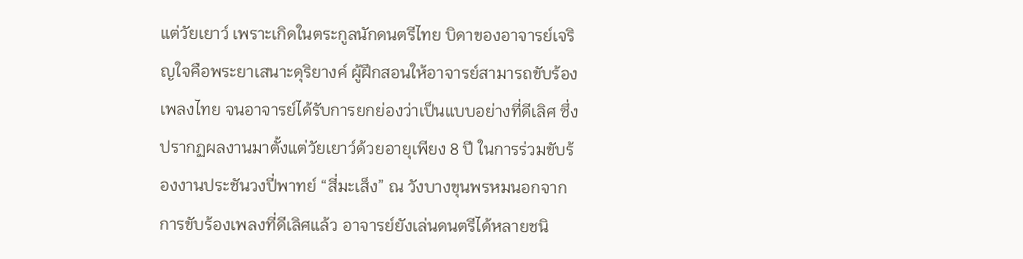แต่วัยเยาว์ เพราะเกิดในตระกูลนักดนตรีไทย บิดาของอาจารย์เจริญใจคือพระยาเสนาะดุริยางค์ ผู้ฝึกสอนให้อาจารย์สามารถขับร้องเพลงไทย จนอาจารย์ได้รับการยกย่องว่าเป็นแบบอย่างที่ดีเลิศ ซึ่งปรากฏผลงานมาตั้งแต่วัยเยาว์ด้วยอายุเพียง 8 ปี ในการร่วมขับร้องงานประชันวงปี่พาทย์ “สี่มะเส็ง” ณ วังบางขุนพรหมนอกจากการขับร้องเพลงที่ดีเลิศแล้ว อาจารย์ยังเล่นดนตรีได้หลายชนิ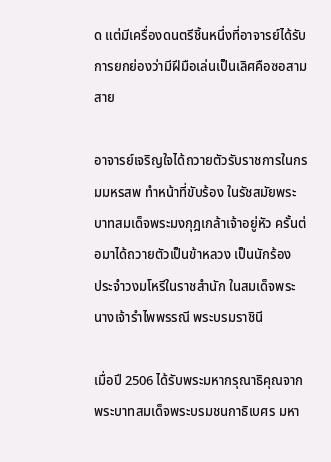ด แต่มีเครื่องดนตรีชิ้นหนึ่งที่อาจารย์ได้รับการยกย่องว่ามีฝีมือเล่นเป็นเลิศคือซอสามสาย

อาจารย์เจริญใจได้ถวายตัวรับราชการในกรมมหรสพ ทำหน้าที่ขับร้อง ในรัชสมัยพระบาทสมเด็จพระมงกุฎเกล้าเจ้าอยู่หัว ครั้นต่อมาได้ถวายตัวเป็นข้าหลวง เป็นนักร้อง
ประจำวงมโหรีในราชสำนัก ในสมเด็จพระนางเจ้ารำไพพรรณี พระบรมราชินี

เมื่อปี 2506 ได้รับพระมหากรุณาธิคุณจากพระบาทสมเด็จพระบรมชนกาธิเบศร มหา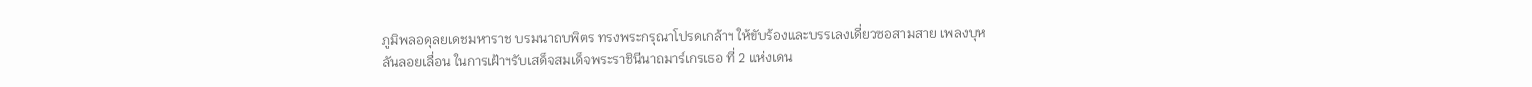ภูมิพลอดุลยเดชมหาราช บรมนาถบพิตร ทรงพระกรุณาโปรดเกล้าฯ ให้ขับร้องและบรรเลงเดี่ยวซอสามสาย เพลงบุหลันลอยเลื่อน ในการเฝ้าฯรับเสด็จสมเด็จพระราชินีนาถมาร์เกรเธอ ที่ 2 แห่งเดน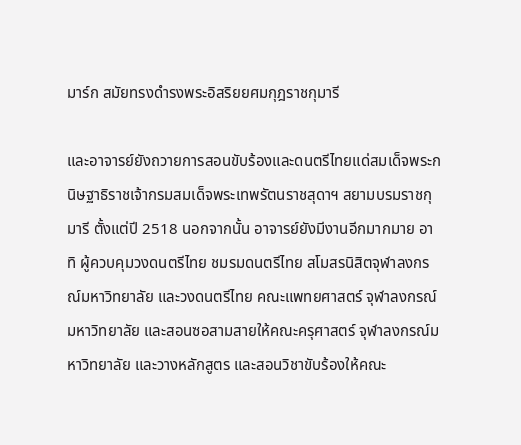มาร์ก สมัยทรงดำรงพระอิสริยยศมกุฎราชกุมารี

และอาจารย์ยังถวายการสอนขับร้องและดนตรีไทยแด่สมเด็จพระกนิษฐาธิราชเจ้ากรมสมเด็จพระเทพรัตนราชสุดาฯ สยามบรมราชกุมารี ตั้งแต่ปี 2518 นอกจากนั้น อาจารย์ยังมีงานอีกมากมาย อาทิ ผู้ควบคุมวงดนตรีไทย ชมรมดนตรีไทย สโมสรนิสิตจุฬาลงกรณ์มหาวิทยาลัย และวงดนตรีไทย คณะแพทยศาสตร์ จุฬาลงกรณ์มหาวิทยาลัย และสอนซอสามสายให้คณะครุศาสตร์ จุฬาลงกรณ์มหาวิทยาลัย และวางหลักสูตร และสอนวิชาขับร้องให้คณะ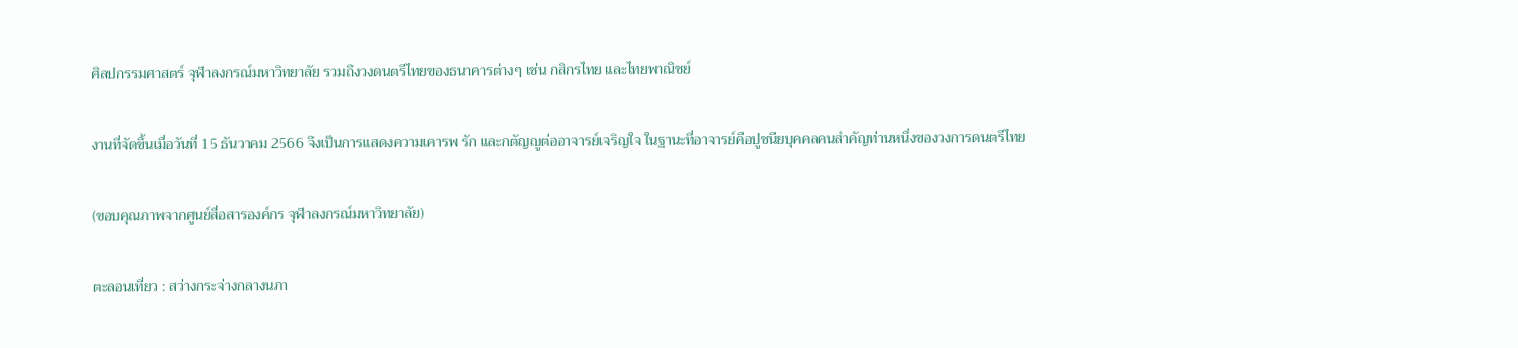ศิลปกรรมศาสตร์ จุฬาลงกรณ์มหาวิทยาลัย รวมถึงวงดนตรีไทยของธนาคารต่างๆ เช่น กสิกรไทย และไทยพาณิชย์

งานที่จัดขึ้นเมื่อวันที่ 15 ธันวาคม 2566 จึงเป็นการแสดงความเคารพ รัก และกตัญญูต่ออาจารย์เจริญใจ ในฐานะที่อาจารย์คือปูชนียบุคคลคนสำคัญท่านหนึ่งของวงการดนตรีไทย

(ขอบคุณภาพจากศูนย์สื่อสารองค์กร จุฬาลงกรณ์มหาวิทยาลัย)

ตะลอนเที่ยว : สว่างกระจ่างกลางนภา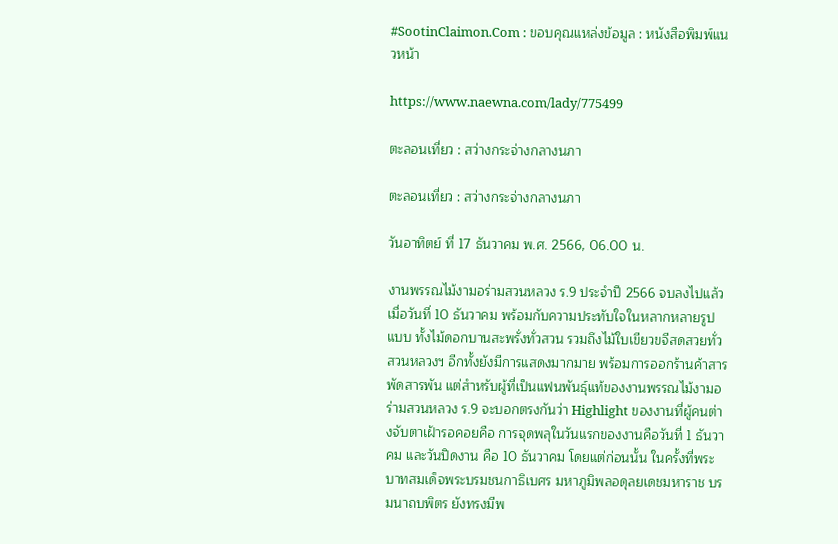#SootinClaimon.Com : ขอบคุณแหล่งข้อมูล : หนังสือพิมพ์แนวหน้า

https://www.naewna.com/lady/775499

ตะลอนเที่ยว : สว่างกระจ่างกลางนภา

ตะลอนเที่ยว : สว่างกระจ่างกลางนภา

วันอาทิตย์ ที่ 17 ธันวาคม พ.ศ. 2566, 06.00 น.

งานพรรณไม้งามอร่ามสวนหลวง ร.9 ประจำปี 2566 จบลงไปแล้วเมื่อวันที่ 10 ธันวาคม พร้อมกับความประทับใจในหลากหลายรูปแบบ ทั้งไม้ดอกบานสะพรั่งทั่วสวน รวมถึงไม้ใบเขียวขจีสดสวยทั่วสวนหลวงฯ อีกทั้งยังมีการแสดงมากมาย พร้อมการออกร้านค้าสารพัดสารพัน แต่สำหรับผู้ที่เป็นแฟนพันธ์ุแท้ของงานพรรณไม้งามอร่ามสวนหลวง ร.9 จะบอกตรงกันว่า Highlight ของงานที่ผู้คนต่างจับตาเฝ้ารอคอยคือ การจุดพลุในวันแรกของงานคือวันที่ 1 ธันวาคม และวันปิดงาน คือ 10 ธันวาคม โดยแต่ก่อนนั้น ในครั้งที่พระบาทสมเด็จพระบรมชนกาธิเบศร มหาภูมิพลอดุลยเดชมหาราช บรมนาถบพิตร ยังทรงมีพ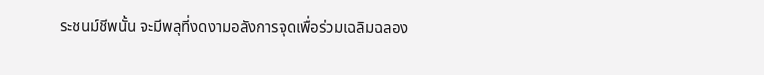ระชนม์ชีพนั้น จะมีพลุที่งดงามอลังการจุดเพื่อร่วมเฉลิมฉลอง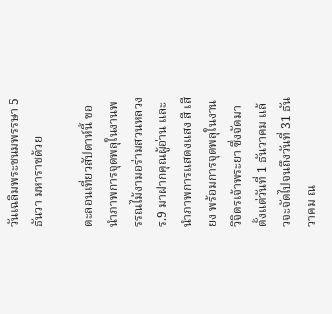วันเฉลิมพระชนมพรรษา 5 ธันวา มหาราชด้วย

ตะลอนเที่ยวสัปดาห์นี้ ขอนำภาพการจุดพลุในงานพรรณไม้งามอร่ามสวนหลวง ร.9 มาฝากคุณผู้อ่าน และนำภาพการแสดงแสง สี เสียง พร้อมการจุดพลุในงานวิจิตรเจ้าพระยา ซึ่งจัดมาตั้งแต่วันที่ 1 ธันวาคม แล้วจะจัดไปจนถึงวันที่ 31 ธันวาคม ณ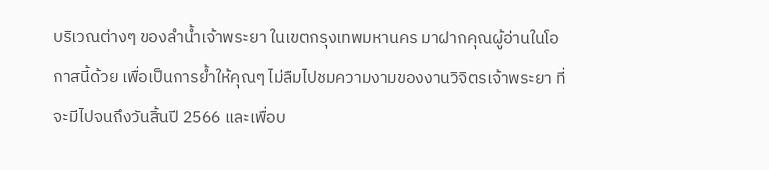บริเวณต่างๆ ของลำน้ำเจ้าพระยา ในเขตกรุงเทพมหานคร มาฝากคุณผู้อ่านในโอกาสนี้ด้วย เพื่อเป็นการย้ำให้คุณๆ ไม่ลืมไปชมความงามของงานวิจิตรเจ้าพระยา ที่จะมีไปจนถึงวันสิ้นปี 2566 และเพื่อบ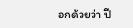อกด้วยว่า ปี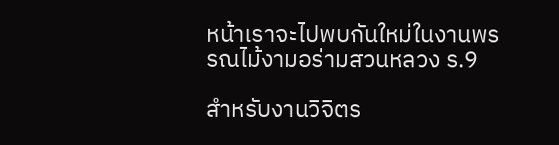หน้าเราจะไปพบกันใหม่ในงานพรรณไม้งามอร่ามสวนหลวง ร.9

สำหรับงานวิจิตร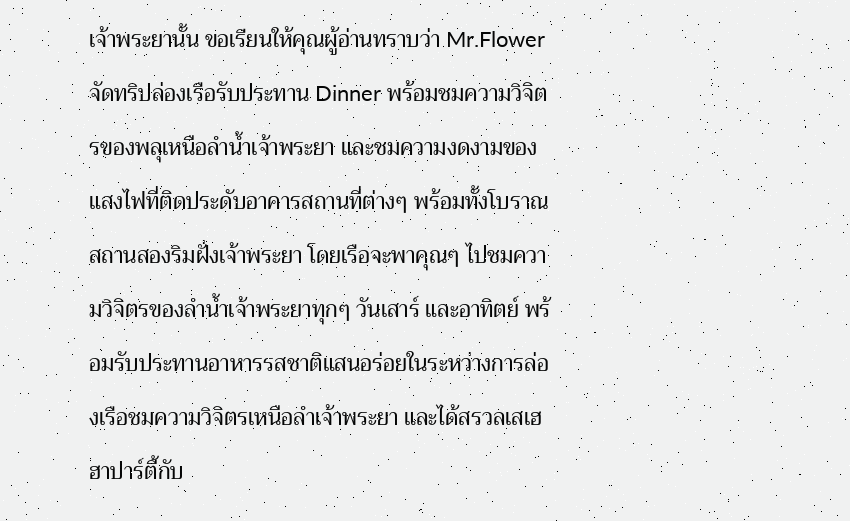เจ้าพระยานั้น ขอเรียนให้คุณผู้อ่านทราบว่า Mr.Flower จัดทริปล่องเรือรับประทาน Dinner พร้อมชมความวิจิตรของพลุเหนือลำน้ำเจ้าพระยา และชมความงดงามของแสงไฟที่ติดประดับอาคารสถานที่ต่างๆ พร้อมทั้งโบราณสถานสองริมฝั่งเจ้าพระยา โดยเรือจะพาคุณๆ ไปชมความวิจิตรของลำน้ำเจ้าพระยาทุกๆ วันเสาร์ และอาทิตย์ พร้อมรับประทานอาหารรสชาติแสนอร่อยในระหว่างการล่องเรือชมความวิจิตรเหนือลำเจ้าพระยา และได้สรวลเสเฮฮาปาร์ตี้กับ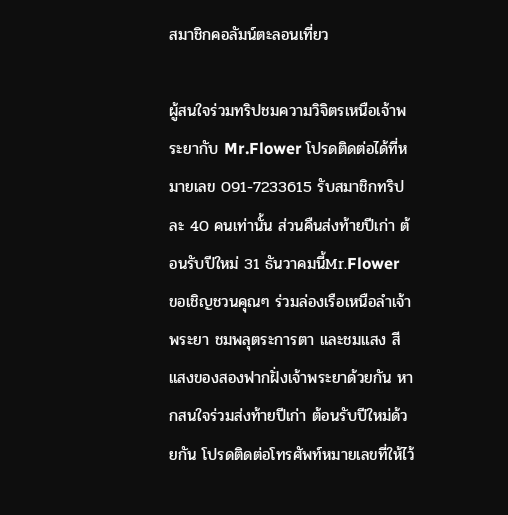สมาชิกคอลัมน์ตะลอนเที่ยว

ผู้สนใจร่วมทริปชมความวิจิตรเหนือเจ้าพระยากับ Mr.Flower โปรดติดต่อได้ที่หมายเลข 091-7233615 รับสมาชิกทริปละ 40 คนเท่านั้น ส่วนคืนส่งท้ายปีเก่า ต้อนรับปีใหม่ 31 ธันวาคมนี้Mr.Flower ขอเชิญชวนคุณๆ ร่วมล่องเรือเหนือลำเจ้าพระยา ชมพลุตระการตา และชมแสง สี แสงของสองฟากฝั่งเจ้าพระยาด้วยกัน หากสนใจร่วมส่งท้ายปีเก่า ต้อนรับปีใหม่ด้วยกัน โปรดติดต่อโทรศัพท์หมายเลขที่ให้ไว้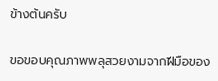ข้างต้นครับ

ขอขอบคุณภาพพลุสวยงามจากฝีมือของ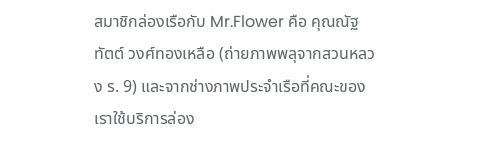สมาชิกล่องเรือกับ Mr.Flower คือ คุณณัฐทัตต์ วงศ์ทองเหลือ (ถ่ายภาพพลุจากสวนหลวง ร. 9) และจากช่างภาพประจำเรือที่คณะของเราใช้บริการล่อง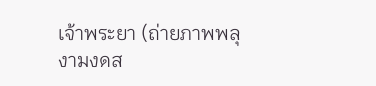เจ้าพระยา (ถ่ายภาพพลุงามงดส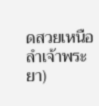ดสวยเหนือลำเจ้าพระยา)